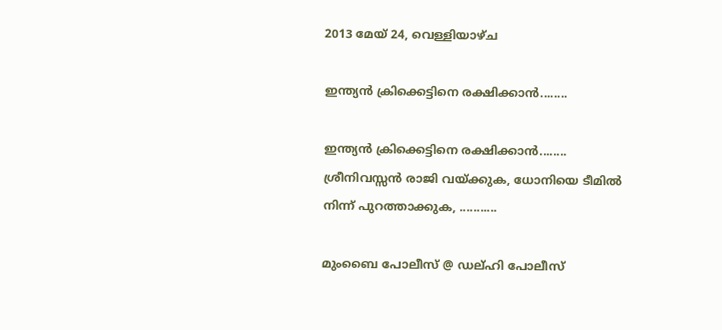2013 മേയ് 24, വെള്ളിയാഴ്‌ച

ഇന്ത്യൻ ക്രിക്കെട്ടിനെ രക്ഷിക്കാൻ........

ഇന്ത്യൻ ക്രിക്കെട്ടിനെ രക്ഷിക്കാൻ........
ശ്രീനിവസ്സൻ രാജി വയ്ക്കുക, ധോനിയെ ടീമിൽ നിന്ന് പുറത്താക്കുക, ...........

മുംബൈ പോലീസ് @ ഡല്ഹി പോലീസ്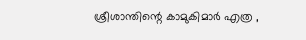ശ്രീശാന്തിന്റെ കാമുകിമാർ എത്ര ,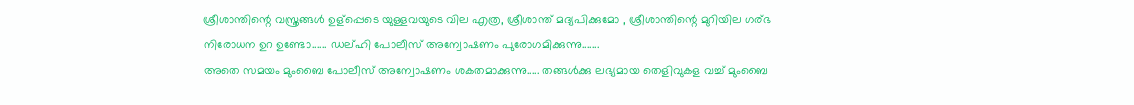ശ്രീശാന്തിന്റെ വസ്ത്രങ്ങൾ ഉള്പ്പെടെ യുള്ളവയുടെ വില എത്ര, ശ്രീശാന്ത് മദ്യപിക്കുമോ , ശ്രീശാന്തിന്റെ മുറിയില ഗര്ഭ നിരോധന ഉറ ഉണ്ടോ...... ഡല്ഹി പോലീസ് അന്വോഷണം പുരോഗമിക്കുന്നു.......
അതെ സമയം മുംബൈ പോലീസ് അന്വോഷണം ശകതമാക്കുന്നു..... തങ്ങൾക്കു ലഭ്യമായ തെളിവുകള വച്ച് മുംബൈ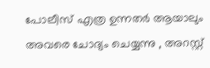പോലീസ് എത്ര ഉന്നതർ ആയാലും അവരെ ചോദ്യം ചെയ്യന്നു , അറസ്റ്റ്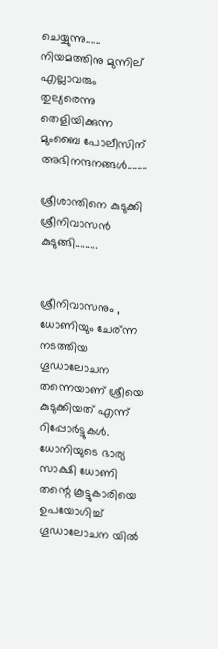ചെയ്യുന്നു...... നിയമത്തിനു മുന്നില് എല്ലാവരും തുല്യരെന്നു തെളിയിക്കുന്ന മുംബൈ പോലീസിന് അഭിനന്ദനങ്ങൾ........

ശ്രീശാന്തിനെ കുടുക്കി ശ്രീനിവാസൻ കുടുങ്ങി.........


ശ്രീനിവാസനും , ധോണിയും ചേര്ന്ന നടത്തിയ ഗൂഡാലോചന തന്നെയാണ് ശ്രീയെ കുടുക്കിയത് എന്ന് റിപ്പോർട്ടുകൾ. ധോനിയുടെ ഭാര്യ സാക്ഷി ധോണി തന്റെ കൂട്ടുകാരിയെ ഉപയോഗിച്ച് ഗൂഡാലോചന യിൽ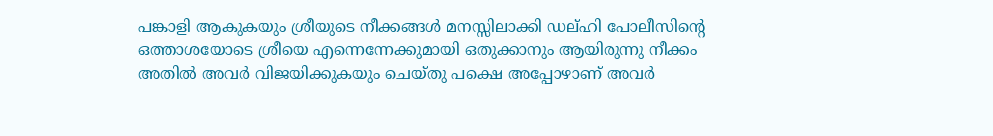പങ്കാളി ആകുകയും ശ്രീയുടെ നീക്കങ്ങൾ മനസ്സിലാക്കി ഡല്ഹി പോലീസിന്റെ ഒത്താശയോടെ ശ്രീയെ എന്നെന്നേക്കുമായി ഒതുക്കാനും ആയിരുന്നു നീക്കം അതിൽ അവർ വിജയിക്കുകയും ചെയ്തു പക്ഷെ അപ്പോഴാണ് അവർ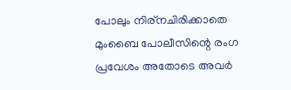പോലും നിര്നചിരിക്കാതെ മുംബൈ പോലീസിന്റെ രംഗ പ്രവേശം അതോടെ അവർ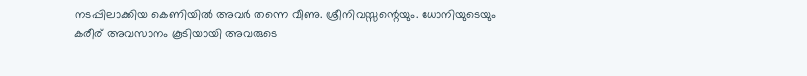നടപ്പിലാക്കിയ കെണിയിൽ അവർ തന്നെ വീണു. ശ്രീനിവസ്സന്റെയും. ധോനിയുടെയും കരീര് അവസാനം കൂടിയായി അവരുടെ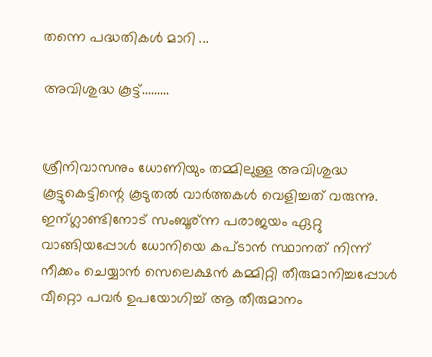തന്നെ പദ്ധതികൾ മാറി ...

അവിശുദ്ധ കൂട്ട്.........


ശ്രീനിവാസനും ധോണിയും തമ്മിലുള്ള അവിശുദ്ധ കൂട്ടുകെട്ടിന്റെ കൂടുതൽ വാർത്തകൾ വെളിച്ചത് വരുന്നു. ഇന്ഗ്ലാണ്ടിനോട് സംബൂര്ന്ന പരാജയം ഏറ്റു വാങ്ങിയപ്പോൾ ധോനിയെ കപ്ടാൻ സ്ഥാനത് നിന്ന് നീക്കം ചെയ്യാൻ സെലെക്ഷൻ കമ്മിറ്റി തീരുമാനിച്ചപ്പോൾ വീറ്റൊ പവർ ഉപയോഗിച്ച് ആ തീരുമാനം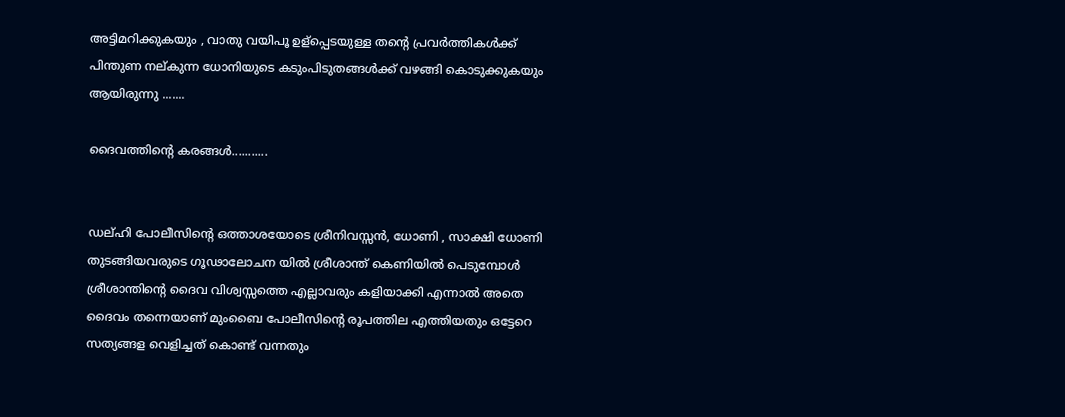അട്ടിമറിക്കുകയും , വാതു വയിപൂ ഉള്പ്പെടയുള്ള തന്റെ പ്രവർത്തികൾക്ക് പിന്തുണ നല്കുന്ന ധോനിയുടെ കടുംപിടുതങ്ങൾക്ക് വഴങ്ങി കൊടുക്കുകയും ആയിരുന്നു .......

ദൈവത്തിന്റെ കരങ്ങൾ...........


ഡല്ഹി പോലീസിന്റെ ഒത്താശയോടെ ശ്രീനിവസ്സൻ, ധോണി , സാക്ഷി ധോണി തുടങ്ങിയവരുടെ ഗൂഢാലോചന യിൽ ശ്രീശാന്ത് കെണിയിൽ പെടുമ്പോൾ ശ്രീശാന്തിന്റെ ദൈവ വിശ്വസ്സത്തെ എല്ലാവരും കളിയാക്കി എന്നാൽ അതെ ദൈവം തന്നെയാണ് മുംബൈ പോലീസിന്റെ രൂപത്തില എത്തിയതും ഒട്ടേറെ സത്യങ്ങള വെളിച്ചത് കൊണ്ട് വന്നതും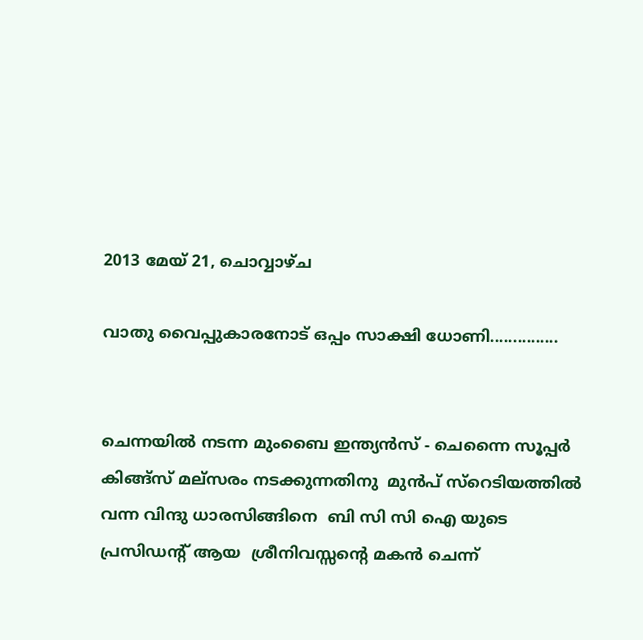2013 മേയ് 21, ചൊവ്വാഴ്ച

വാതു വൈപ്പുകാരനോട് ഒപ്പം സാക്ഷി ധോണി...............


ചെന്നയിൽ നടന്ന മുംബൈ ഇന്ത്യൻസ് - ചെന്നൈ സൂപ്പർ കിങ്ങ്സ് മല്സരം നടക്കുന്നതിനു  മുൻപ് സ്റെടിയത്തിൽ വന്ന വിന്ദു ധാരസിങ്ങിനെ  ബി സി സി ഐ യുടെ പ്രസിഡന്റ്‌ ആയ  ശ്രീനിവസ്സന്റെ മകൻ ചെന്ന്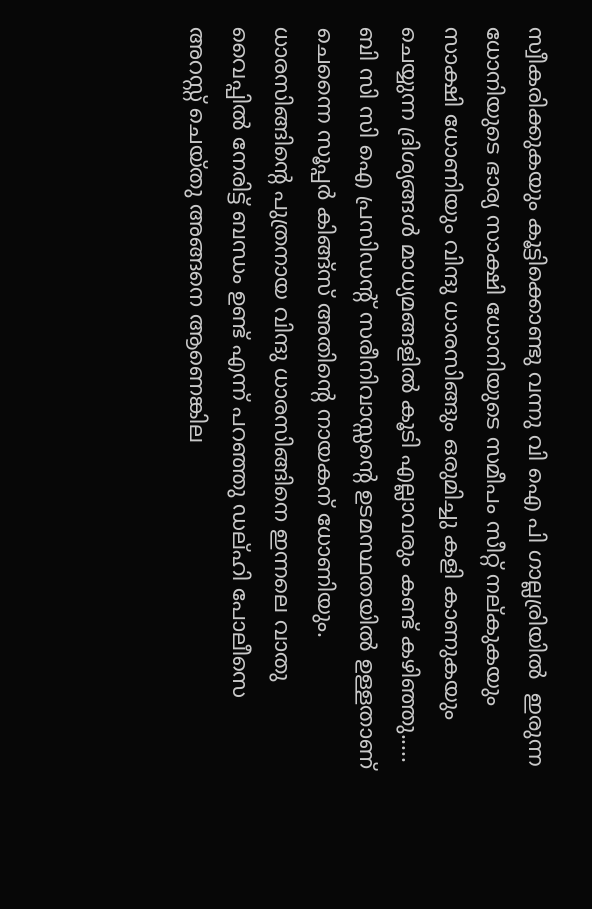സ്വീകരിക്കുകയും കൂട്ടിക്കൊണ്ടു വന്നു വി ഐ പി ഗാല്ലര്രിയിൽ  ഇരുന്ന ധോനിയുടെ ഭാര്യ സാക്ഷി ധോനിയുടെ സമീപം സീറ്റ് നല്കുകയും സാക്ഷി ധോണിയും വിന്ദു ധാരസിങ്ങും ഒരുമിച്ചു കളി കാണുകയും ചെയ്യുന്ന ദ്രിശ്യങ്ങൾ മാധ്യമങ്ങളിൽ കൂടി എല്ലാവരും കണ്ട് കഴിഞ്ഞു..... ബി സി സി ഐ പ്രസിഡന്റ്‌ സരീനിവാസ്സന്റെ ഉടമസ്ഥതയിൽ ഉള്ളതാണ് ചെന്നൈ സൂപ്പർ കിങ്ങ്സ് അതിന്റെ നായകന് ധോണിയും. ധാരസിങ്ങിന്റെ പുത്രനായ വിന്ദു ധാരസിങ്ങിനെ ഇന്നലെ വാതു വൈപ്പിൽ നേരിട്ട് ബന്ധം ഉണ്ട് എന്ന് പറഞ്ഞു ഡല്ഹി പോലീസെ അറസ്റ്റ് ചെയ്തു അങ്ങനെ ആണെങ്കില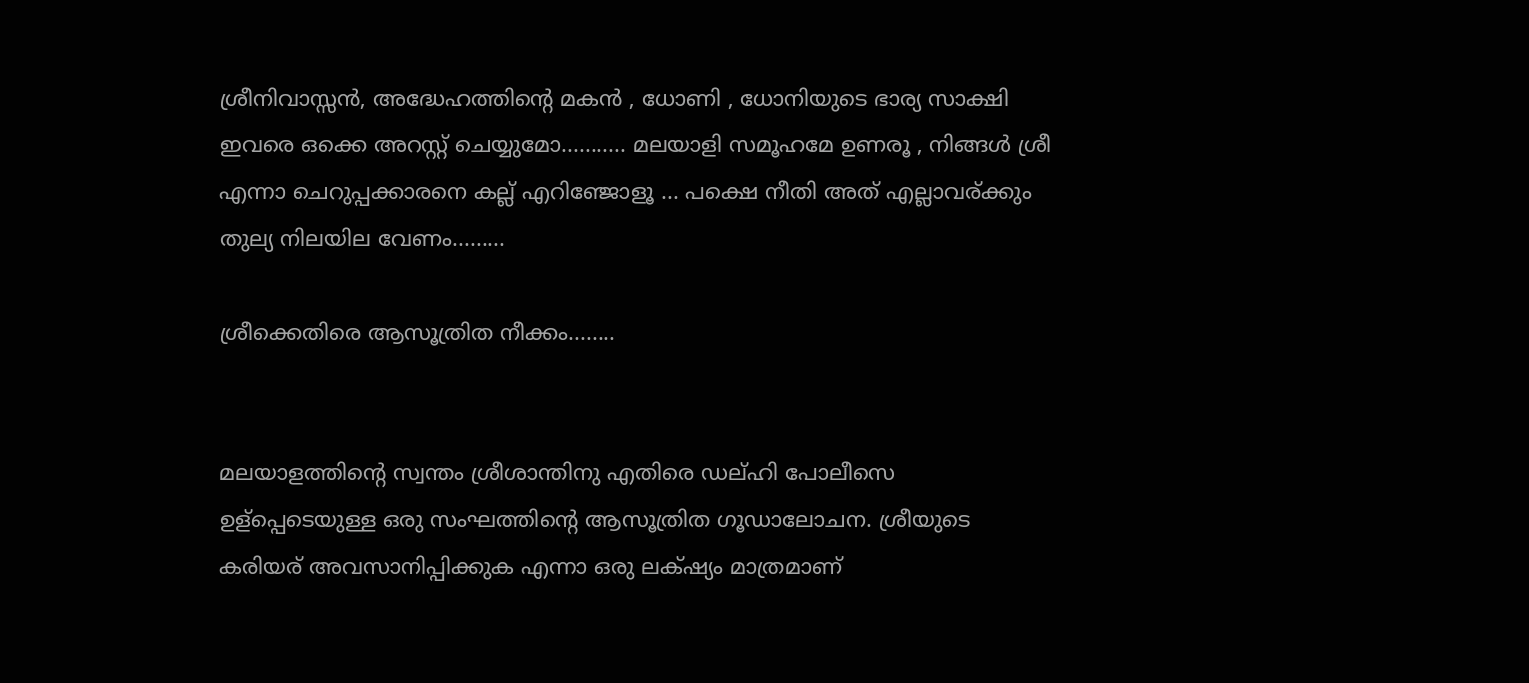ശ്രീനിവാസ്സൻ, അദ്ധേഹത്തിന്റെ മകൻ , ധോണി , ധോനിയുടെ ഭാര്യ സാക്ഷി ഇവരെ ഒക്കെ അറസ്റ്റ് ചെയ്യുമോ........... മലയാളി സമൂഹമേ ഉണരൂ , നിങ്ങൾ ശ്രീ എന്നാ ചെറുപ്പക്കാരനെ കല്ല്‌ എറിഞ്ജോളൂ ... പക്ഷെ നീതി അത് എല്ലാവര്ക്കും തുല്യ നിലയില വേണം.........

ശ്രീക്കെതിരെ ആസൂത്രിത നീക്കം........


മലയാളത്തിന്റെ സ്വന്തം ശ്രീശാന്തിനു എതിരെ ഡല്ഹി പോലീസെ ഉള്പ്പെടെയുള്ള ഒരു സംഘത്തിന്റെ ആസൂത്രിത ഗൂഡാലോചന. ശ്രീയുടെ കരിയര് അവസാനിപ്പിക്കുക എന്നാ ഒരു ലക്‌ഷ്യം മാത്രമാണ്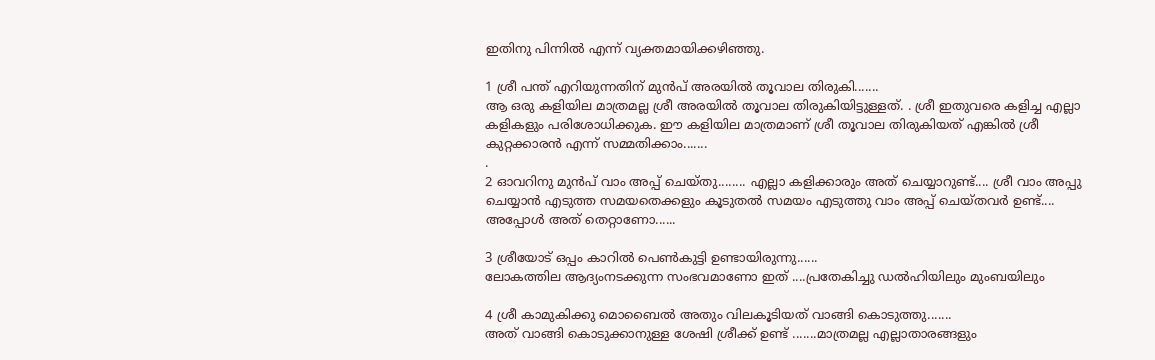ഇതിനു പിന്നിൽ എന്ന് വ്യക്തമായിക്കഴിഞ്ഞു.

1 ശ്രീ പന്ത് എറിയുന്നതിന് മുൻപ് അരയിൽ തൂവാല തിരുകി.......
ആ ഒരു കളിയില മാത്രമല്ല ശ്രീ അരയിൽ തൂവാല തിരുകിയിട്ടുള്ളത്. . ശ്രീ ഇതുവരെ കളിച്ച എല്ലാ കളികളും പരിശോധിക്കുക. ഈ കളിയില മാത്രമാണ് ശ്രീ തൂവാല തിരുകിയത് എങ്കിൽ ശ്രീ കുറ്റക്കാരൻ എന്ന് സമ്മതിക്കാം.......
.
2 ഓവറിനു മുൻപ് വാം അപ്പ്‌ ചെയ്തു........ എല്ലാ കളിക്കാരും അത് ചെയ്യാറുണ്ട്.... ശ്രീ വാം അപ്പു ചെയ്യാൻ എടുത്ത സമയതെക്കളും കൂടുതൽ സമയം എടുത്തു വാം അപ്പ്‌ ചെയ്തവർ ഉണ്ട്.... അപ്പോൾ അത് തെറ്റാണോ......

3 ശ്രീയോട് ഒപ്പം കാറിൽ പെണ്‍കുട്ടി ഉണ്ടായിരുന്നു......
ലോകത്തില ആദ്യംനടക്കുന്ന സംഭവമാണോ ഇത് ....പ്രതേകിച്ചു ഡൽഹിയിലും മുംബയിലും

4 ശ്രീ കാമുകിക്കു മൊബൈൽ അതും വിലകൂടിയത് വാങ്ങി കൊടുത്തു.......
അത് വാങ്ങി കൊടുക്കാനുള്ള ശേഷി ശ്രീക്ക് ഉണ്ട് .......മാത്രമല്ല എല്ലാതാരങ്ങളും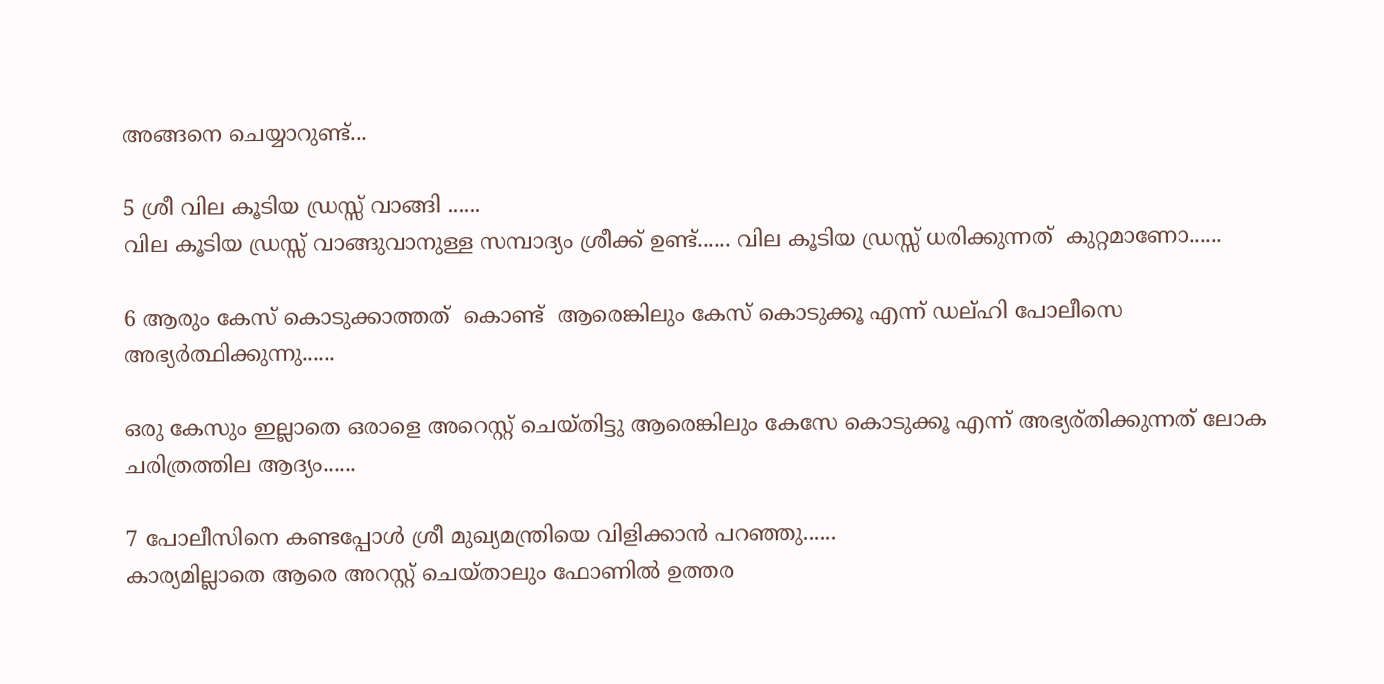അങ്ങനെ ചെയ്യാറുണ്ട്...

5 ശ്രീ വില കൂടിയ ഡ്രസ്സ്‌ വാങ്ങി ......
വില കൂടിയ ഡ്രസ്സ്‌ വാങ്ങുവാനുള്ള സമ്പാദ്യം ശ്രീക്ക് ഉണ്ട്...... വില കൂടിയ ഡ്രസ്സ്‌ ധരിക്കുന്നത്  കുറ്റമാണോ......

6 ആരും കേസ് കൊടുക്കാത്തത്  കൊണ്ട്  ആരെങ്കിലും കേസ് കൊടുക്കൂ എന്ന് ഡല്ഹി പോലീസെ അഭ്യർത്ഥിക്കുന്നു......

ഒരു കേസും ഇല്ലാതെ ഒരാളെ അറെസ്റ്റ്‌ ചെയ്തിട്ടു ആരെങ്കിലും കേസേ കൊടുക്കൂ എന്ന് അഭ്യര്തിക്കുന്നത് ലോക ചരിത്രത്തില ആദ്യം......

7 പോലീസിനെ കണ്ടപ്പോൾ ശ്രീ മുഖ്യമന്ത്രിയെ വിളിക്കാൻ പറഞ്ഞു......
കാര്യമില്ലാതെ ആരെ അറസ്റ്റ് ചെയ്താലും ഫോണിൽ ഉത്തര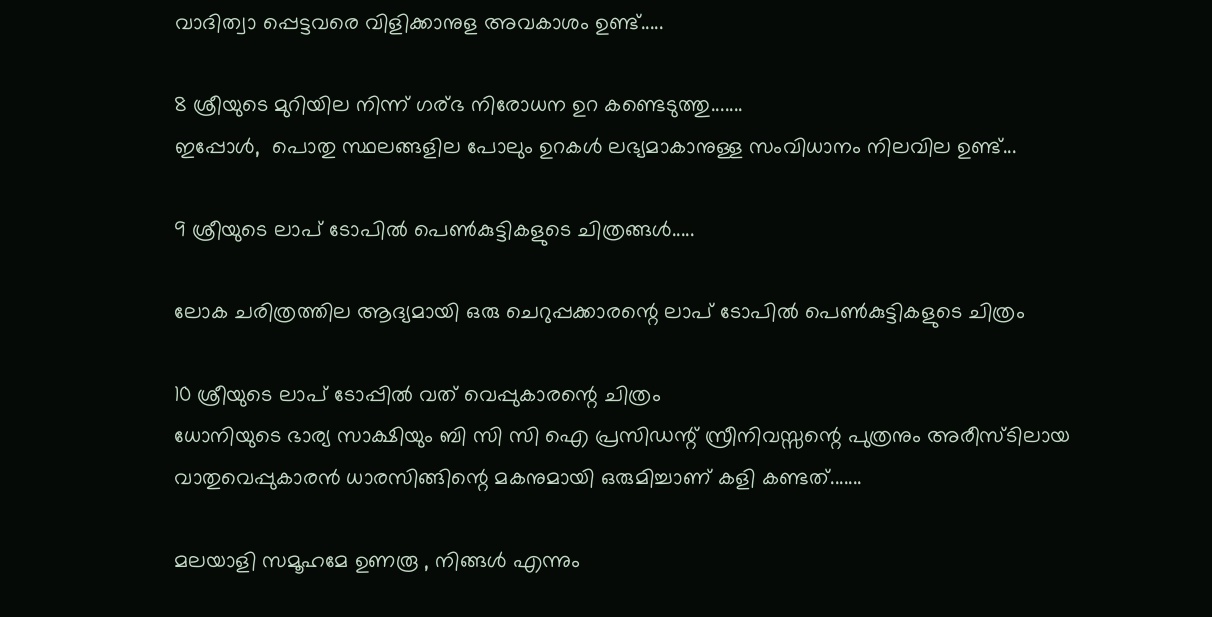വാദിത്വാ പ്പെട്ടവരെ വിളിക്കാനുള അവകാശം ഉണ്ട്.....

8 ശ്രീയുടെ മുറിയില നിന്ന് ഗര്ഭ നിരോധന ഉറ കണ്ടെടുത്തു.......
ഇപ്പോൾ,  പൊതു സ്ഥലങ്ങളില പോലും ഉറകൾ ലഭ്യമാകാനുള്ള സംവിധാനം നിലവില ഉണ്ട്...

9 ശ്രീയുടെ ലാപ്‌ ടോപിൽ പെണ്‍കുട്ടികളുടെ ചിത്രങ്ങൾ.....

ലോക ചരിത്രത്തില ആദ്യമായി ഒരു ചെറുപ്പക്കാരന്റെ ലാപ്‌ ടോപിൽ പെണ്‍കുട്ടികളുടെ ചിത്രം

10 ശ്രീയുടെ ലാപ്‌ ടോപ്പിൽ വത് വെപ്പുകാരന്റെ ചിത്രം
ധോനിയുടെ ഭാര്യ സാക്ഷിയും ബി സി സി ഐ പ്രസിഡന്റ്‌ സ്രീനിവസ്സന്റെ പുത്രനും അരീസ്ടിലായ വാതുവെപ്പുകാരൻ ധാരസിങ്ങിന്റെ മകനുമായി ഒരുമിച്ചാണ് കളി കണ്ടത്.......

മലയാളി സമൂഹമേ ഉണരൂ , നിങ്ങൾ എന്നും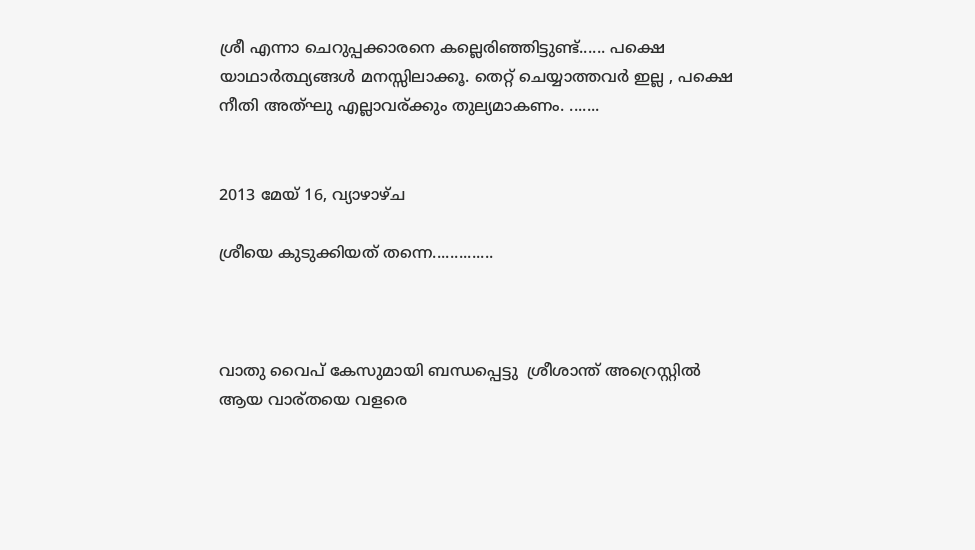ശ്രീ എന്നാ ചെറുപ്പക്കാരനെ കല്ലെരിഞ്ഞിട്ടുണ്ട്...... പക്ഷെ യാഥാർത്ഥ്യങ്ങൾ മനസ്സിലാക്കൂ. തെറ്റ് ചെയ്യാത്തവർ ഇല്ല , പക്ഷെ നീതി അത്ഘു എല്ലാവര്ക്കും തുല്യമാകണം. .......


2013 മേയ് 16, വ്യാഴാഴ്‌ച

ശ്രീയെ കുടുക്കിയത് തന്നെ..............



വാതു വൈപ് കേസുമായി ബന്ധപ്പെട്ടു  ശ്രീശാന്ത് അറ്രെസ്റ്റിൽ ആയ വാര്തയെ വളരെ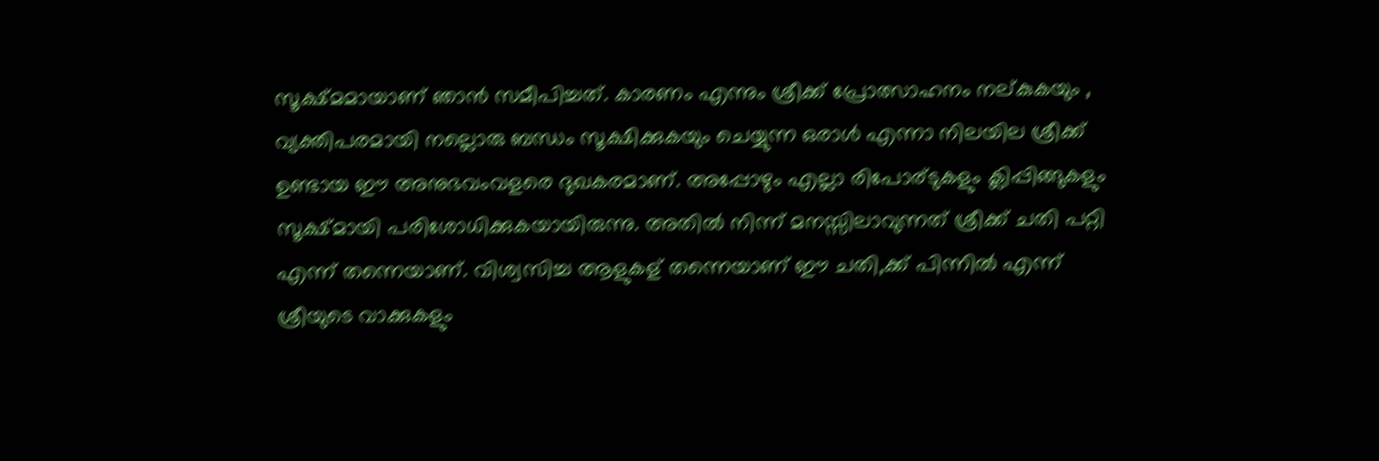സൂക്ഷ്മമായാണ് ഞാൻ സമീപിച്ചത്. കാരണം എന്നും ശ്രീക്ക് പ്രോത്സാഹനം നല്കുകയും , വ്യക്തിപരമായി നല്ലൊരു ബന്ധം സൂക്ഷിക്കുകയും ചെയ്യുന്ന ഒരാൾ എന്നാ നിലയില ശ്രീക്ക് ഉണ്ടായ ഈ അനുഭവംവളരെ ദുഖകരമാണ്. അപ്പോഴും എല്ലാ രിപോര്ടുകളും ക്ലിപ്പിങ്ങുകളും സൂക്ഷ്മായി പരിശോധിക്കുകയായിരുന്നു. അതിൽ നിന്ന് മനസ്സിലാവുന്നത് ശ്രീക്ക് ചതി പറ്റി എന്ന് തന്നെയാണ്. വിശ്വസിച്ച ആളുകള് തന്നെയാണ് ഈ ചതി,ക്ക് പിന്നിൽ എന്ന് ശ്രീയുടെ വാക്കുകളും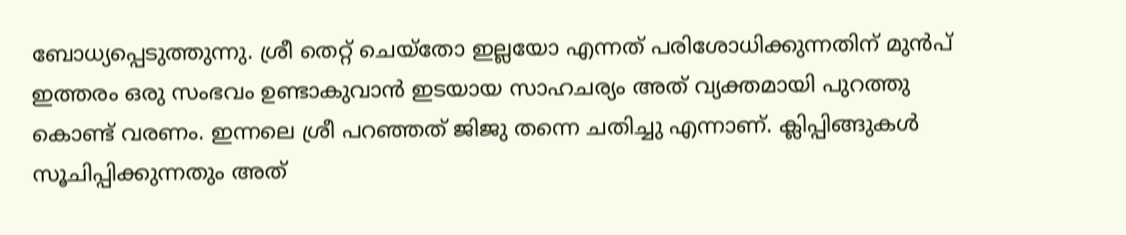ബോധ്യപ്പെടുത്തുന്നു. ശ്രീ തെറ്റ് ചെയ്തോ ഇല്ലയോ എന്നത് പരിശോധിക്കുന്നതിന് മുൻപ് ഇത്തരം ഒരു സംഭവം ഉണ്ടാകുവാൻ ഇടയായ സാഹചര്യം അത് വ്യക്തമായി പുറത്തു കൊണ്ട് വരണം. ഇന്നലെ ശ്രീ പറഞ്ഞത് ജിജു തന്നെ ചതിച്ചു എന്നാണ്. ക്ലിപ്പിങ്ങുകൾ സൂചിപ്പിക്കുന്നതും അത്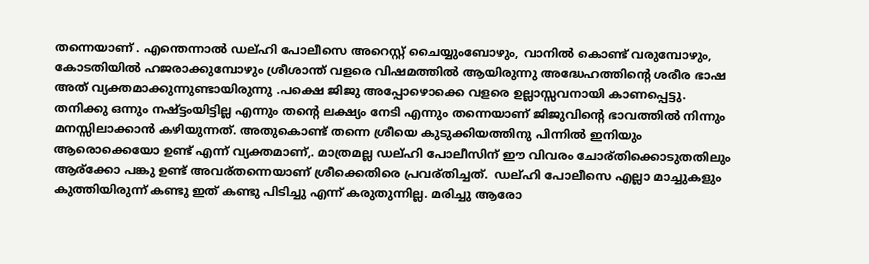തന്നെയാണ് . എന്തെന്നാൽ ഡല്ഹി പോലീസെ അറെസ്റ്റ്‌ ചൈയ്യുംബോഴും, വാനിൽ കൊണ്ട് വരുമ്പോഴും, കോടതിയിൽ ഹജരാക്കുമ്പോഴും ശ്രീശാന്ത് വളരെ വിഷമത്തിൽ ആയിരുന്നു അദ്ധേഹത്തിന്റെ ശരീര ഭാഷ അത് വ്യക്തമാക്കുന്നുണ്ടായിരുന്നു .പക്ഷെ ജിജു അപ്പോഴൊക്കെ വളരെ ഉല്ലാസ്സവനായി കാണപ്പെട്ടു. തനിക്കു ഒന്നും നഷ്ട്ടംയിട്ടില്ല എന്നും തന്റെ ലക്ഷ്യം നേടി എന്നും തന്നെയാണ് ജിജുവിന്റെ ഭാവത്തിൽ നിന്നും മനസ്സിലാക്കാൻ കഴിയുന്നത്‌. അതുകൊണ്ട് തന്നെ ശ്രീയെ കുടുക്കിയത്തിനു പിന്നിൽ ഇനിയും ആരൊക്കെയോ ഉണ്ട് എന്ന് വ്യക്തമാണ്‌,. മാത്രമല്ല ഡല്ഹി പോലീസിന് ഈ വിവരം ചോര്തിക്കൊടുതതിലും ആര്ക്കോ പങ്കു ഉണ്ട് അവര്തന്നെയാണ് ശ്രീക്കെതിരെ പ്രവര്തിച്ചത്.  ഡല്ഹി പോലീസെ എല്ലാ മാച്ചുകളും കുത്തിയിരുന്ന് കണ്ടു ഇത് കണ്ടു പിടിച്ചു എന്ന് കരുതുന്നില്ല. മരിച്ചു ആരോ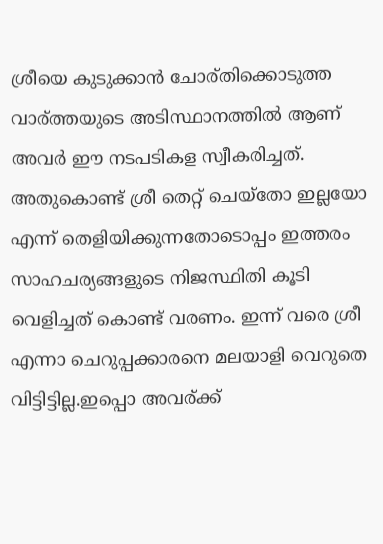ശ്രീയെ കുടുക്കാൻ ചോര്തിക്കൊടുത്ത വാര്ത്തയുടെ അടിസ്ഥാനത്തിൽ ആണ് അവർ ഈ നടപടികള സ്വീകരിച്ചത്. അതുകൊണ്ട് ശ്രീ തെറ്റ് ചെയ്തോ ഇല്ലയോ എന്ന് തെളിയിക്കുന്നതോടൊപ്പം ഇത്തരം സാഹചര്യങ്ങളുടെ നിജസ്ഥിതി കൂടി വെളിച്ചത് കൊണ്ട് വരണം. ഇന്ന് വരെ ശ്രീ എന്നാ ചെറുപ്പക്കാരനെ മലയാളി വെറുതെ വിട്ടിട്ടില്ല.ഇപ്പൊ അവര്ക്ക്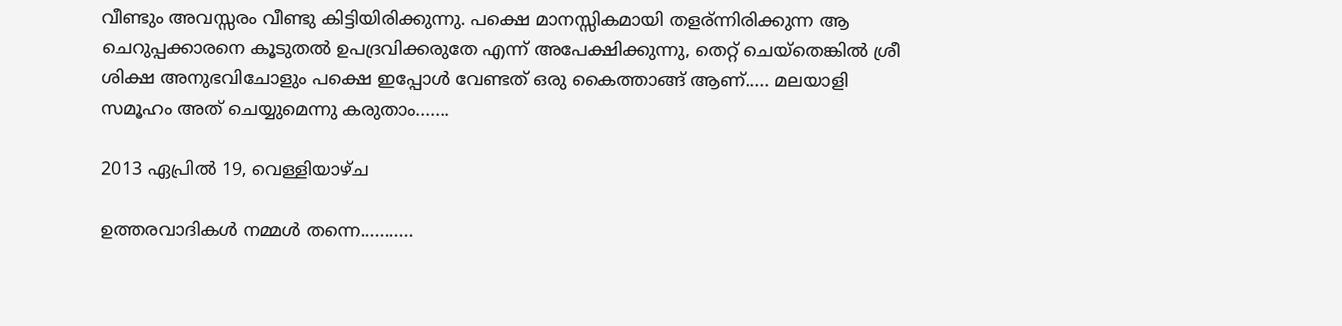വീണ്ടും അവസ്സരം വീണ്ടു കിട്ടിയിരിക്കുന്നു. പക്ഷെ മാനസ്സികമായി തളര്ന്നിരിക്കുന്ന ആ ചെറുപ്പക്കാരനെ കൂടുതൽ ഉപദ്രവിക്കരുതേ എന്ന് അപേക്ഷിക്കുന്നു, തെറ്റ് ചെയ്തെങ്കിൽ ശ്രീ ശിക്ഷ അനുഭവിചോളും പക്ഷെ ഇപ്പോൾ വേണ്ടത് ഒരു കൈത്താങ്ങ്‌ ആണ്..... മലയാളി സമൂഹം അത് ചെയ്യുമെന്നു കരുതാം.......

2013 ഏപ്രിൽ 19, വെള്ളിയാഴ്‌ച

ഉത്തരവാദികൾ നമ്മൾ തന്നെ...........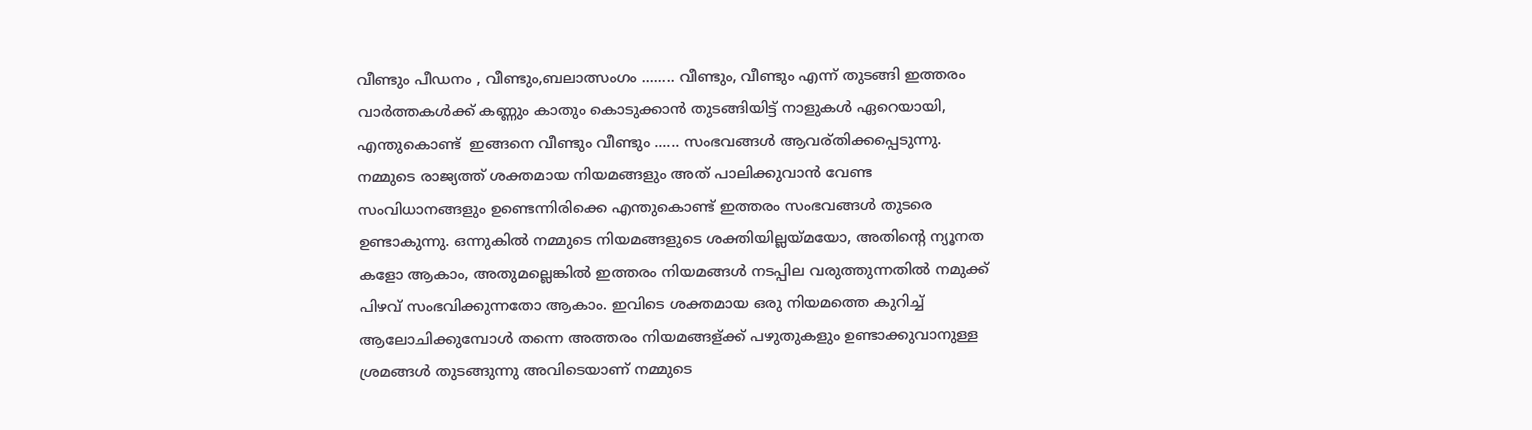വീണ്ടും പീഡനം , വീണ്ടും,ബലാത്സംഗം ........ വീണ്ടും, വീണ്ടും എന്ന് തുടങ്ങി ഇത്തരം വാർത്തകൾക്ക് കണ്ണും കാതും കൊടുക്കാൻ തുടങ്ങിയിട്ട് നാളുകൾ ഏറെയായി,  എന്തുകൊണ്ട്  ഇങ്ങനെ വീണ്ടും വീണ്ടും ...... സംഭവങ്ങൾ ആവര്തിക്കപ്പെടുന്നു. നമ്മുടെ രാജ്യത്ത് ശക്തമായ നിയമങ്ങളും അത് പാലിക്കുവാൻ വേണ്ട സംവിധാനങ്ങളും ഉണ്ടെന്നിരിക്കെ എന്തുകൊണ്ട് ഇത്തരം സംഭവങ്ങൾ തുടരെ ഉണ്ടാകുന്നു. ഒന്നുകിൽ നമ്മുടെ നിയമങ്ങളുടെ ശക്തിയില്ലയ്മയോ, അതിന്റെ ന്യൂനത കളോ ആകാം, അതുമല്ലെങ്കിൽ ഇത്തരം നിയമങ്ങൾ നടപ്പില വരുത്തുന്നതിൽ നമുക്ക് പിഴവ് സംഭവിക്കുന്നതോ ആകാം. ഇവിടെ ശക്തമായ ഒരു നിയമത്തെ കുറിച്ച് ആലോചിക്കുമ്പോൾ തന്നെ അത്തരം നിയമങ്ങള്ക്ക് പഴുതുകളും ഉണ്ടാക്കുവാനുള്ള ശ്രമങ്ങൾ തുടങ്ങുന്നു അവിടെയാണ് നമ്മുടെ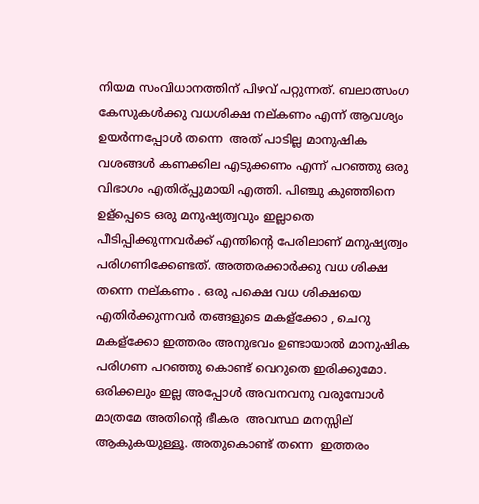നിയമ സംവിധാനത്തിന് പിഴവ് പറ്റുന്നത്. ബലാത്സംഗ കേസുകൾക്കു വധശിക്ഷ നല്കണം എന്ന് ആവശ്യം ഉയർന്നപ്പോൾ തന്നെ  അത് പാടില്ല മാനുഷിക വശങ്ങൾ കണക്കില എടുക്കണം എന്ന് പറഞ്ഞു ഒരു വിഭാഗം എതിര്പ്പുമായി എത്തി. പിഞ്ചു കുഞ്ഞിനെ ഉള്പ്പെടെ ഒരു മനുഷ്യത്വവും ഇല്ലാതെ പീടിപ്പിക്കുന്നവർക്ക് എന്തിന്റെ പേരിലാണ് മനുഷ്യത്വം പരിഗണിക്കേണ്ടത്. അത്തരക്കാർക്കു വധ ശിക്ഷ തന്നെ നല്കണം . ഒരു പക്ഷെ വധ ശിക്ഷയെ എതിർക്കുന്നവർ തങ്ങളുടെ മകള്ക്കോ , ചെറു മകള്ക്കോ ഇത്തരം അനുഭവം ഉണ്ടായാൽ മാനുഷിക പരിഗണ പറഞ്ഞു കൊണ്ട് വെറുതെ ഇരിക്കുമോ. ഒരിക്കലും ഇല്ല അപ്പോൾ അവനവനു വരുമ്പോൾ മാത്രമേ അതിന്റെ ഭീകര  അവസ്ഥ മനസ്സില് ആകുകയുള്ളൂ. അതുകൊണ്ട് തന്നെ  ഇത്തരം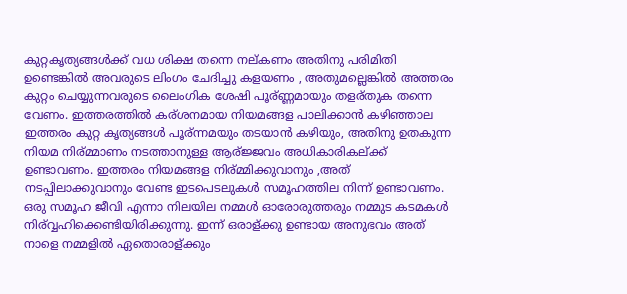കുറ്റകൃത്യങ്ങൾക്ക് വധ ശിക്ഷ തന്നെ നല്കണം അതിനു പരിമിതി ഉണ്ടെങ്കിൽ അവരുടെ ലിംഗം ചേദിച്ചു കളയണം , അതുമല്ലെങ്കിൽ അത്തരം കുറ്റം ചെയ്യുന്നവരുടെ ലൈംഗിക ശേഷി പൂര്ണ്ണമായും തളര്തുക തന്നെ വേണം. ഇത്തരത്തിൽ കര്ശനമായ നിയമങ്ങള പാലിക്കാൻ കഴിഞ്ഞാല ഇത്തരം കുറ്റ കൃത്യങ്ങൾ പൂര്ന്നമയും തടയാൻ കഴിയും, അതിനു ഉതകുന്ന നിയമ നിര്മ്മാണം നടത്താനുള്ള ആര്ജ്ജവം അധികാരികല്ക്ക് ഉണ്ടാവണം. ഇത്തരം നിയമങ്ങള നിര്മ്മിക്കുവാനും ,അത് നടപ്പിലാക്കുവാനും വേണ്ട ഇടപെടലുകൾ സമൂഹത്തില നിന്ന് ഉണ്ടാവണം. ഒരു സമൂഹ ജീവി എന്നാ നിലയില നമ്മൾ ഓരോരുത്തരും നമ്മുട കടമകൾ നിര്വ്വഹിക്കെണ്ടിയിരിക്കുന്നു. ഇന്ന് ഒരാള്ക്കു ഉണ്ടായ അനുഭവം അത് നാളെ നമ്മളിൽ ഏതൊരാള്ക്കും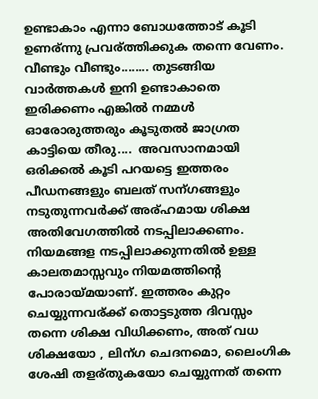ഉണ്ടാകാം എന്നാ ബോധത്തോട് കൂടി ഉണര്ന്നു പ്രവര്ത്തിക്കുക തന്നെ വേണം. വീണ്ടും വീണ്ടും........ തുടങ്ങിയ വാർത്തകൾ ഇനി ഉണ്ടാകാതെ ഇരിക്കണം എങ്കിൽ നമ്മൾ ഓരോരുത്തരും കൂടുതൽ ജാഗ്രത കാട്ടിയെ തീരു....  അവസാനമായി ഒരിക്കൽ കൂടി പറയട്ടെ ഇത്തരം പീഡനങ്ങളും ബലത് സന്ഗങ്ങളും നടുതുന്നവർക്ക് അര്ഹമായ ശിക്ഷ അതിവേഗത്തിൽ നടപ്പിലാക്കണം.  നിയമങ്ങള നടപ്പിലാക്കുന്നതിൽ ഉള്ള കാലതമാസ്സവും നിയമത്തിന്റെ പോരായ്മയാണ്. ഇത്തരം കുറ്റം ചെയ്യുന്നവര്ക്ക് തൊട്ടടുത്ത ദിവസ്സം തന്നെ ശിക്ഷ വിധിക്കണം, അത് വധ ശിക്ഷയോ , ലിന്ഗ ചെദനമൊ, ലൈംഗിക ശേഷി തളര്തുകയോ ചെയ്യുന്നത് തന്നെ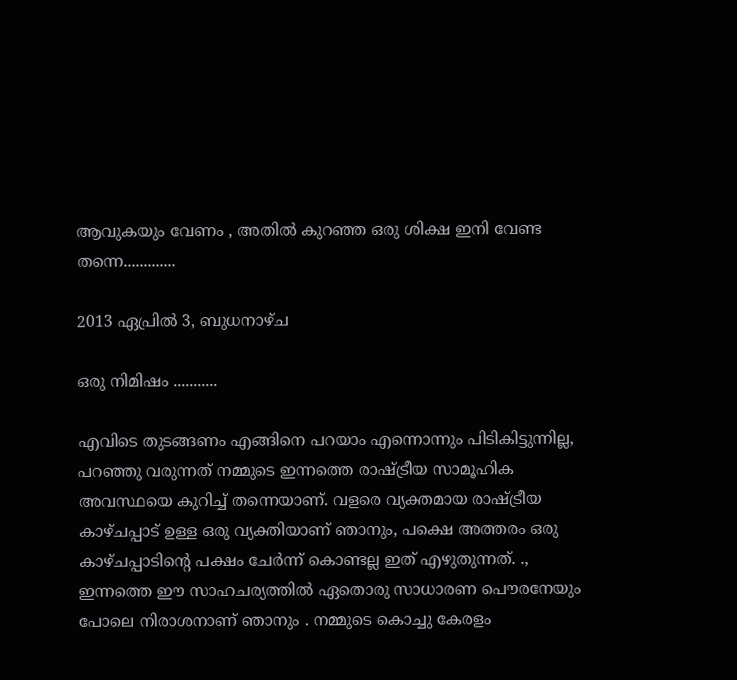ആവുകയും വേണം , അതിൽ കുറഞ്ഞ ഒരു ശിക്ഷ ഇനി വേണ്ട തന്നെ.............

2013 ഏപ്രിൽ 3, ബുധനാഴ്‌ച

ഒരു നിമിഷം ...........

എവിടെ തുടങ്ങണം എങ്ങിനെ പറയാം എന്നൊന്നും പിടികിട്ടുന്നില്ല, പറഞ്ഞു വരുന്നത് നമ്മുടെ ഇന്നത്തെ രാഷ്ട്രീയ സാമൂഹിക അവസ്ഥയെ കുറിച്ച് തന്നെയാണ്. വളരെ വ്യക്തമായ രാഷ്ട്രീയ കാഴ്ചപ്പാട് ഉള്ള ഒരു വ്യക്തിയാണ് ഞാനും, പക്ഷെ അത്തരം ഒരു കാഴ്ചപ്പാടിന്റെ പക്ഷം ചേർന്ന് കൊണ്ടല്ല ഇത് എഴുതുന്നത്‌. ., ഇന്നത്തെ ഈ സാഹചര്യത്തിൽ ഏതൊരു സാധാരണ പൌരനേയും പോലെ നിരാശനാണ് ഞാനും . നമ്മുടെ കൊച്ചു കേരളം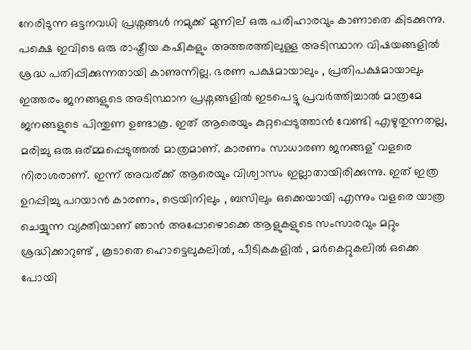നേരിടുന്ന ഒട്ടനവധി പ്രശ്നങ്ങൾ നമുക്ക് മുന്നില് ഒരു പരിഹാരവും കാണാതെ കിടക്കുന്നു. പക്ഷെ ഇവിടെ ഒരു രാഷ്ട്രീയ കഷികളും അത്തരത്തിലുള്ള അടിസ്ഥാന വിഷയങ്ങളിൽ ശ്രദ്ധ പതിപ്പിക്കുന്നതായി കാണുന്നില്ല. ഭരണ പക്ഷമായാലും , പ്രതിപക്ഷമായാലും ഇത്തരം ജനങ്ങളുടെ അടിസ്ഥാന പ്രശ്നങ്ങളിൽ ഇടപെട്ടു പ്രവർത്തിച്ചാൽ മാത്രമേ ജനങ്ങളുടെ പിന്തുണ ഉണ്ടാകൂ. ഇത് ആരെയും കുറ്റപ്പെടുത്താൻ വേണ്ടി എഴുതുന്നതല്ല, മരിച്ചു ഒരു ഒര്മ്മപ്പെടുത്തൽ മാത്രമാണ്. കാരണം സാധാരണ ജനങ്ങള് വളരെ നിരാശരാണ്. ഇന്ന് അവര്ക്ക് ആരെയും വിശ്വാസം ഇല്ലാതായിരിക്കുന്നു. ഇത് ഇത്ര ഉറപ്പിച്ചു പറയാൻ കാരണം, ട്രെയിനിലും , ബസിലും ഒക്കെയായി എന്നും വളരെ യാത്ര ചെയ്യുന്ന വ്യക്തിയാണ് ഞാൻ അപ്പോഴൊക്കെ ആളുകളുടെ സംസാരവും മറ്റും ശ്രദ്ധിക്കാറുണ്ട് , കൂടാതെ ഹൊട്ടെലുകലിൽ, പീടികകളിൽ , മർകെറ്റുകലിൽ ഒക്കെ പോയി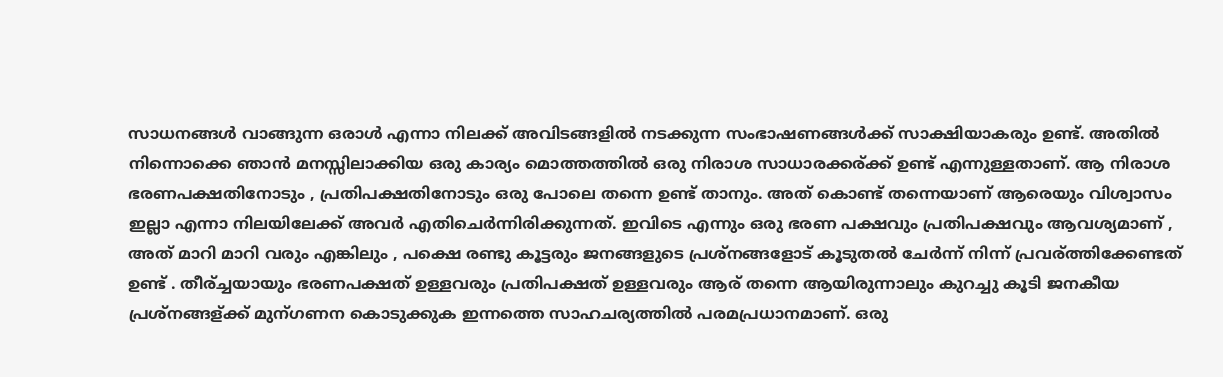സാധനങ്ങൾ വാങ്ങുന്ന ഒരാൾ എന്നാ നിലക്ക് അവിടങ്ങളിൽ നടക്കുന്ന സംഭാഷണങ്ങൾക്ക് സാക്ഷിയാകരും ഉണ്ട്. അതിൽ നിന്നൊക്കെ ഞാൻ മനസ്സിലാക്കിയ ഒരു കാര്യം മൊത്തത്തിൽ ഒരു നിരാശ സാധാരക്കര്ക്ക് ഉണ്ട് എന്നുള്ളതാണ്. ആ നിരാശ ഭരണപക്ഷതിനോടും , പ്രതിപക്ഷതിനോടും ഒരു പോലെ തന്നെ ഉണ്ട് താനും. അത് കൊണ്ട് തന്നെയാണ് ആരെയും വിശ്വാസം ഇല്ലാ എന്നാ നിലയിലേക്ക് അവർ എതിചെർന്നിരിക്കുന്നത്. ഇവിടെ എന്നും ഒരു ഭരണ പക്ഷവും പ്രതിപക്ഷവും ആവശ്യമാണ് , അത് മാറി മാറി വരും എങ്കിലും , പക്ഷെ രണ്ടു കൂട്ടരും ജനങ്ങളുടെ പ്രശ്നങ്ങളോട് കൂടുതൽ ചേർന്ന് നിന്ന് പ്രവര്ത്തിക്കേണ്ടത് ഉണ്ട് . തീര്ച്ചയായും ഭരണപക്ഷത് ഉള്ളവരും പ്രതിപക്ഷത് ഉള്ളവരും ആര് തന്നെ ആയിരുന്നാലും കുറച്ചു കൂടി ജനകീയ പ്രശ്നങ്ങള്ക്ക് മുന്ഗണന കൊടുക്കുക ഇന്നത്തെ സാഹചര്യത്തിൽ പരമപ്രധാനമാണ്. ഒരു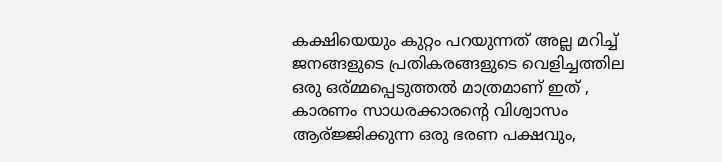കക്ഷിയെയും കുറ്റം പറയുന്നത് അല്ല മറിച്ച് ജനങ്ങളുടെ പ്രതികരങ്ങളുടെ വെളിച്ചത്തില ഒരു ഒര്മ്മപ്പെടുത്തൽ മാത്രമാണ് ഇത് , കാരണം സാധരക്കാരന്റെ വിശ്വാസം ആര്ജ്ജിക്കുന്ന ഒരു ഭരണ പക്ഷവും,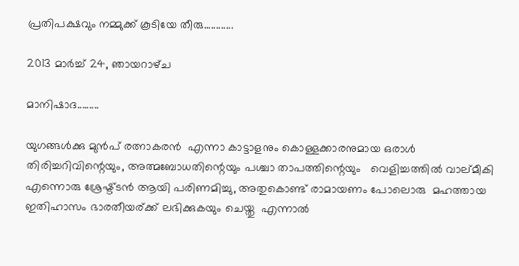പ്രതിപക്ഷവും നമ്മുക്ക് കൂടിയേ തീരു............

2013 മാർച്ച് 24, ഞായറാഴ്‌ച

മാനിഷാദ.........

യുഗങ്ങൾക്കു മുൻപ് രത്നാകരൻ  എന്നാ കാട്ടാളനും കൊള്ളക്കാരനുമായ ഒരാൾ തിരിച്ചറിവിന്റെയും, അത്മബോധതിന്റെയും പശ്ചാ താപത്തിന്റെയും   വെളിച്ചത്തിൽ വാല്മീകി  എന്നൊരു ശ്രേഷ്ട്ടൻ ആയി പരിണമിച്ചു, അതുകൊണ്ട് രാമായണം പോലൊരു  മഹത്തായ ഇതിഹാസം ഭാരതീയര്ക്ക് ലഭിക്കുകയും ചെയ്തു  എന്നാൽ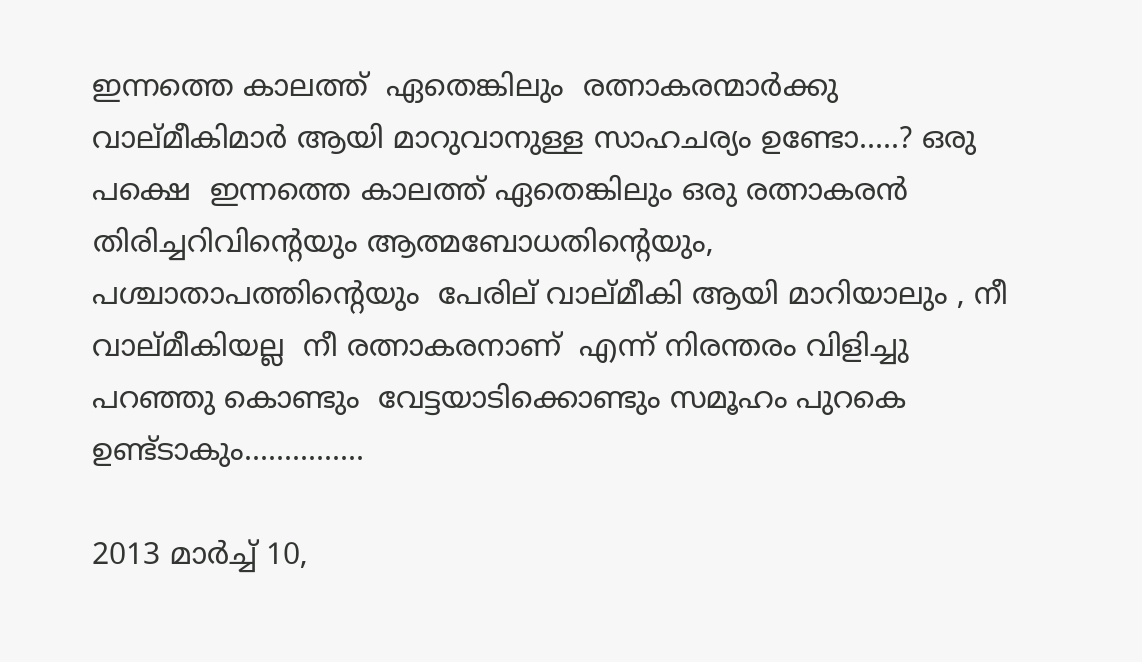ഇന്നത്തെ കാലത്ത്  ഏതെങ്കിലും  രത്നാകരന്മാർക്കു വാല്മീകിമാർ ആയി മാറുവാനുള്ള സാഹചര്യം ഉണ്ടോ.....? ഒരു പക്ഷെ  ഇന്നത്തെ കാലത്ത് ഏതെങ്കിലും ഒരു രത്നാകരൻ  തിരിച്ചറിവിന്റെയും ആത്മബോധതിന്റെയും, പശ്ചാതാപത്തിന്റെയും  പേരില് വാല്മീകി ആയി മാറിയാലും , നീ വാല്മീകിയല്ല  നീ രത്നാകരനാണ്  എന്ന് നിരന്തരം വിളിച്ചു പറഞ്ഞു കൊണ്ടും  വേട്ടയാടിക്കൊണ്ടും സമൂഹം പുറകെ ഉണ്ട്ടാകും...............

2013 മാർച്ച് 10,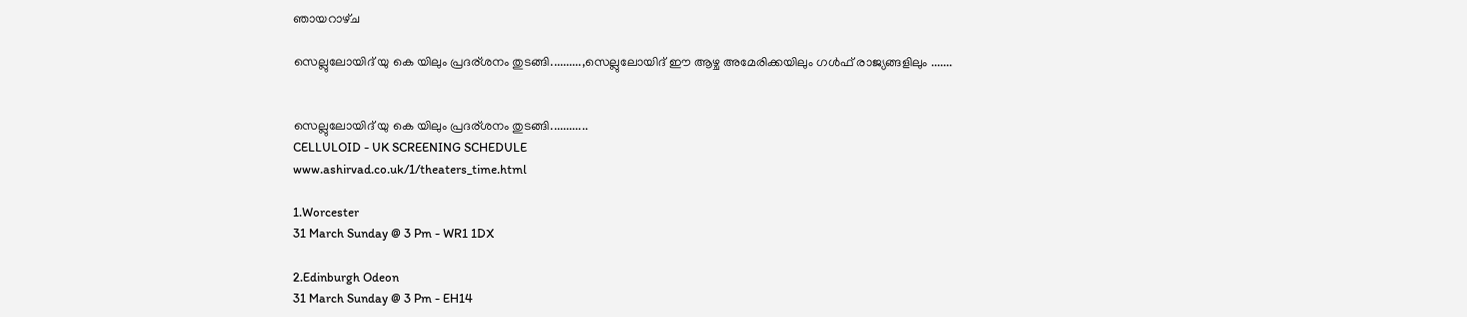ഞായറാഴ്‌ച

സെല്ലുലോയിദ് യു കെ യിലും പ്രദര്ശനം തുടങ്ങി..........,സെല്ലുലോയിദ് ഈ ആഴ്ച അമേരിക്കയിലും ഗള്‍ഫ്‌ രാജ്യങ്ങളിലും .......


സെല്ലുലോയിദ് യു കെ യിലും പ്രദര്ശനം തുടങ്ങി............
CELLULOID - UK SCREENING SCHEDULE
www.ashirvad.co.uk/1/theaters_time.html

1.Worcester
31 March Sunday @ 3 Pm - WR1 1DX

2.Edinburgh Odeon
31 March Sunday @ 3 Pm - EH14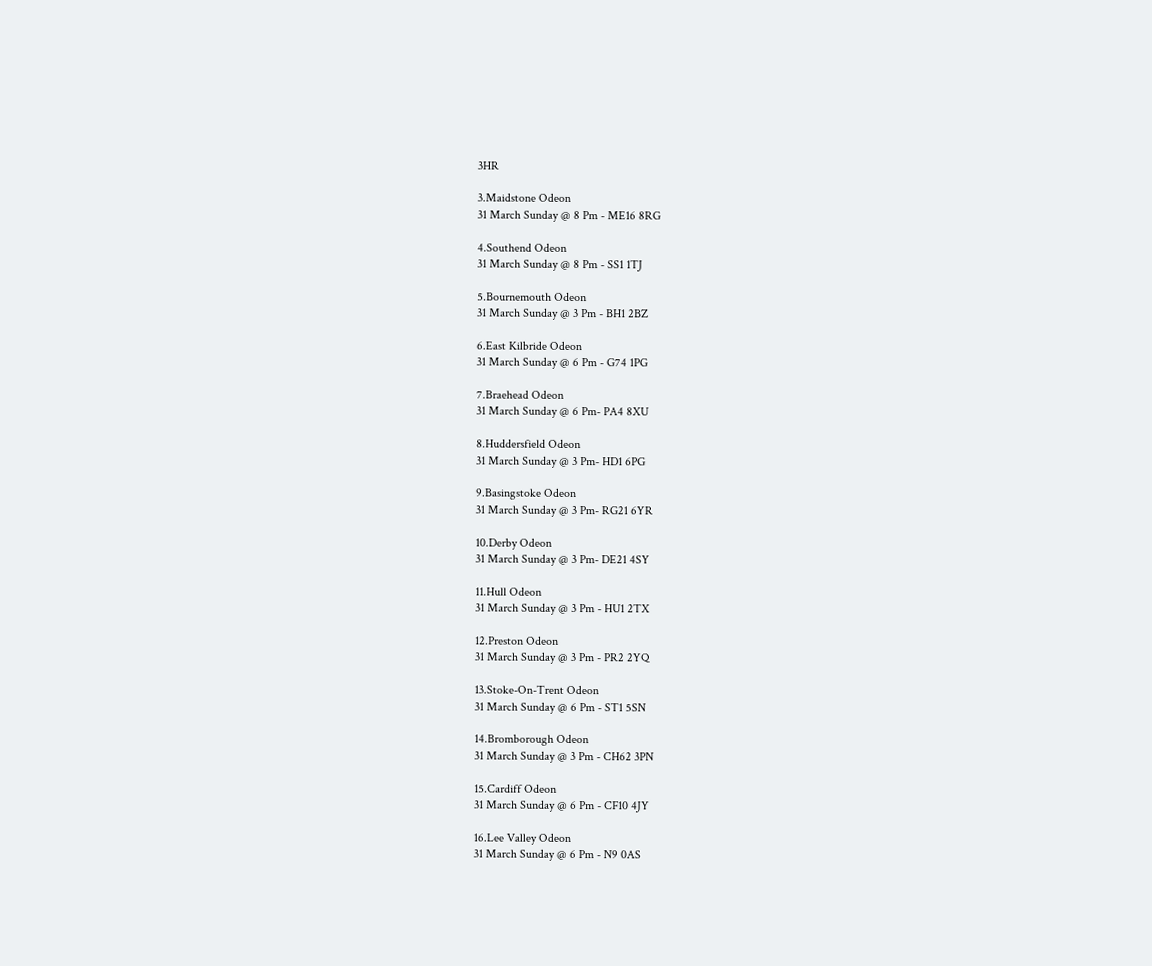3HR

3.Maidstone Odeon
31 March Sunday @ 8 Pm - ME16 8RG

4.Southend Odeon
31 March Sunday @ 8 Pm - SS1 1TJ

5.Bournemouth Odeon
31 March Sunday @ 3 Pm - BH1 2BZ

6.East Kilbride Odeon
31 March Sunday @ 6 Pm - G74 1PG

7.Braehead Odeon
31 March Sunday @ 6 Pm- PA4 8XU

8.Huddersfield Odeon
31 March Sunday @ 3 Pm- HD1 6PG

9.Basingstoke Odeon
31 March Sunday @ 3 Pm- RG21 6YR

10.Derby Odeon
31 March Sunday @ 3 Pm- DE21 4SY

11.Hull Odeon
31 March Sunday @ 3 Pm - HU1 2TX

12.Preston Odeon
31 March Sunday @ 3 Pm - PR2 2YQ

13.Stoke-On-Trent Odeon
31 March Sunday @ 6 Pm - ST1 5SN

14.Bromborough Odeon
31 March Sunday @ 3 Pm - CH62 3PN

15.Cardiff Odeon
31 March Sunday @ 6 Pm - CF10 4JY

16.Lee Valley Odeon
31 March Sunday @ 6 Pm - N9 0AS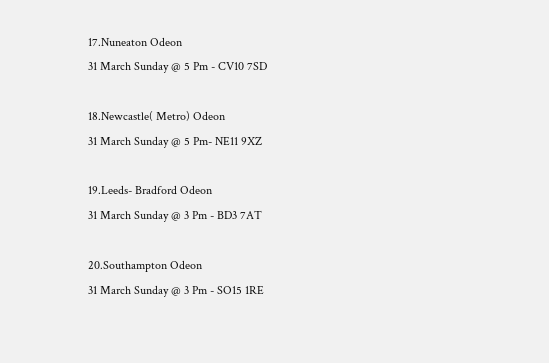17.Nuneaton Odeon
31 March Sunday @ 5 Pm - CV10 7SD

18.Newcastle( Metro) Odeon
31 March Sunday @ 5 Pm- NE11 9XZ

19.Leeds- Bradford Odeon
31 March Sunday @ 3 Pm - BD3 7AT

20.Southampton Odeon
31 March Sunday @ 3 Pm - SO15 1RE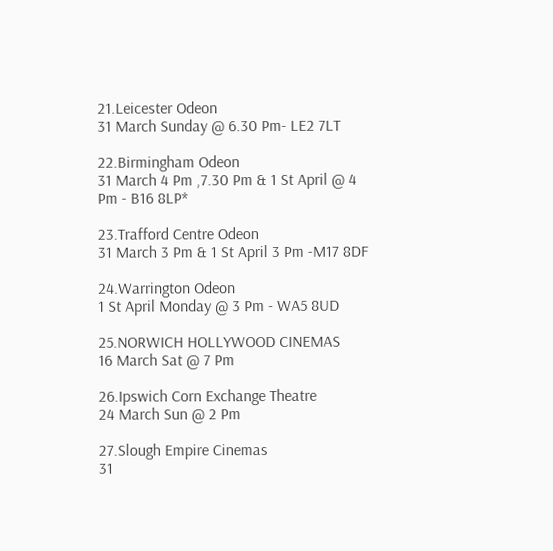21.Leicester Odeon
31 March Sunday @ 6.30 Pm- LE2 7LT

22.Birmingham Odeon
31 March 4 Pm ,7.30 Pm & 1 St April @ 4 Pm - B16 8LP*

23.Trafford Centre Odeon
31 March 3 Pm & 1 St April 3 Pm -M17 8DF

24.Warrington Odeon
1 St April Monday @ 3 Pm - WA5 8UD

25.NORWICH HOLLYWOOD CINEMAS
16 March Sat @ 7 Pm

26.Ipswich Corn Exchange Theatre
24 March Sun @ 2 Pm

27.Slough Empire Cinemas
31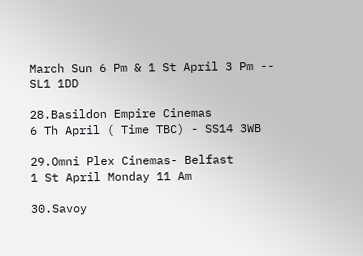March Sun 6 Pm & 1 St April 3 Pm -- SL1 1DD

28.Basildon Empire Cinemas
6 Th April ( Time TBC) - SS14 3WB

29.Omni Plex Cinemas- Belfast
1 St April Monday 11 Am

30.Savoy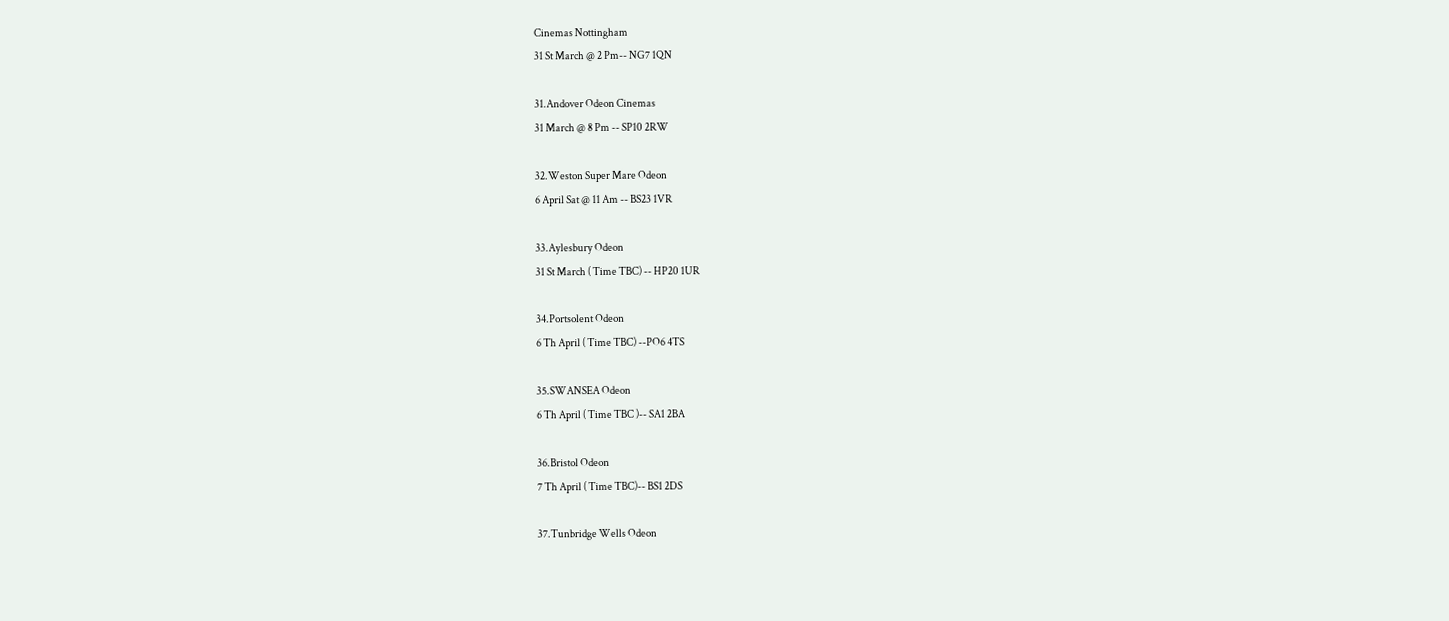Cinemas Nottingham
31 St March @ 2 Pm-- NG7 1QN

31.Andover Odeon Cinemas
31 March @ 8 Pm -- SP10 2RW

32.Weston Super Mare Odeon
6 April Sat @ 11 Am -- BS23 1VR

33.Aylesbury Odeon
31 St March ( Time TBC) -- HP20 1UR

34.Portsolent Odeon
6 Th April ( Time TBC) --PO6 4TS

35.SWANSEA Odeon
6 Th April ( Time TBC )-- SA1 2BA

36.Bristol Odeon
7 Th April ( Time TBC)-- BS1 2DS

37.Tunbridge Wells Odeon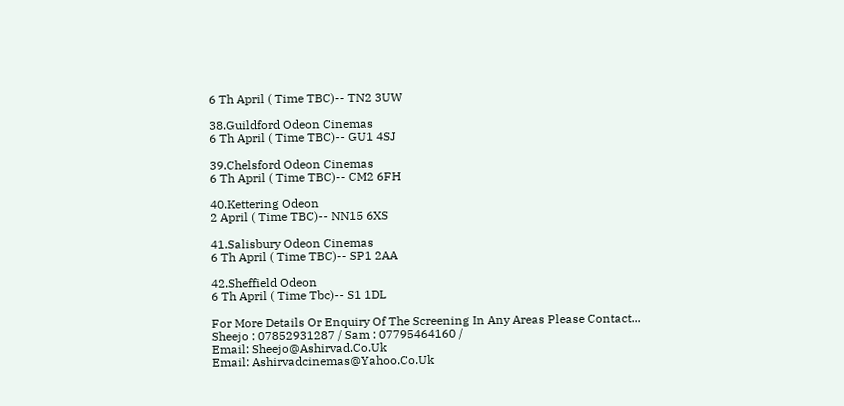6 Th April ( Time TBC)-- TN2 3UW

38.Guildford Odeon Cinemas
6 Th April ( Time TBC)-- GU1 4SJ

39.Chelsford Odeon Cinemas
6 Th April ( Time TBC)-- CM2 6FH

40.Kettering Odeon
2 April ( Time TBC)-- NN15 6XS

41.Salisbury Odeon Cinemas
6 Th April ( Time TBC)-- SP1 2AA

42.Sheffield Odeon
6 Th April ( Time Tbc)-- S1 1DL

For More Details Or Enquiry Of The Screening In Any Areas Please Contact...
Sheejo : 07852931287 / Sam : 07795464160 /
Email: Sheejo@Ashirvad.Co.Uk
Email: Ashirvadcinemas@Yahoo.Co.Uk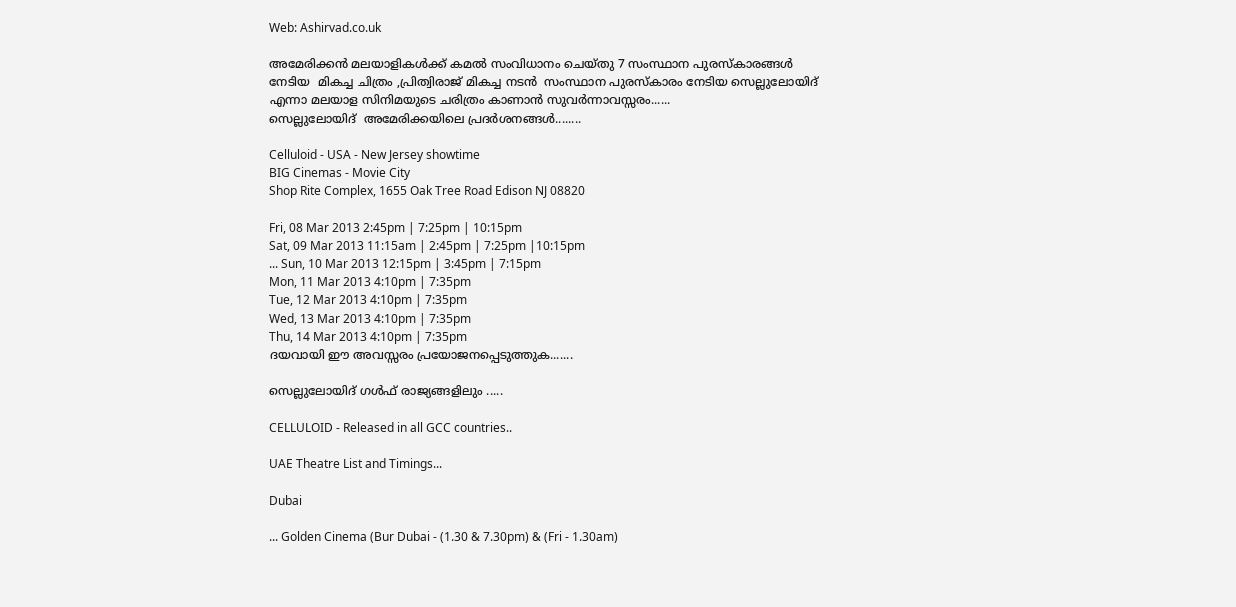Web: Ashirvad.co.uk

അമേരിക്കന്‍ മലയാളികള്‍ക്ക് കമല്‍ സംവിധാനം ചെയ്തു 7 സംസ്ഥാന പുരസ്കാരങ്ങള്‍ നേടിയ  മികച്ച ചിത്രം ,പ്രിത്വിരാജ് മികച്ച നടന്‍  സംസ്ഥാന പുരസ്കാരം നേടിയ സെല്ലുലോയിദ്  എന്നാ മലയാള സിനിമയുടെ ചരിത്രം കാണാന്‍ സുവര്‍ന്നാവസ്സരം......
സെല്ലുലോയിദ്  അമേരിക്കയിലെ പ്രദര്‍ശനങ്ങള്‍........

Celluloid - USA - New Jersey showtime
BIG Cinemas - Movie City
Shop Rite Complex, 1655 Oak Tree Road Edison NJ 08820

Fri, 08 Mar 2013 2:45pm | 7:25pm | 10:15pm
Sat, 09 Mar 2013 11:15am | 2:45pm | 7:25pm |10:15pm
... Sun, 10 Mar 2013 12:15pm | 3:45pm | 7:15pm
Mon, 11 Mar 2013 4:10pm | 7:35pm
Tue, 12 Mar 2013 4:10pm | 7:35pm
Wed, 13 Mar 2013 4:10pm | 7:35pm
Thu, 14 Mar 2013 4:10pm | 7:35pm
ദയവായി ഈ അവസ്സരം പ്രയോജനപ്പെടുത്തുക.......

സെല്ലുലോയിദ് ഗള്‍ഫ്‌ രാജ്യങ്ങളിലും .....

CELLULOID - Released in all GCC countries..

UAE Theatre List and Timings...

Dubai

... Golden Cinema (Bur Dubai - (1.30 & 7.30pm) & (Fri - 1.30am)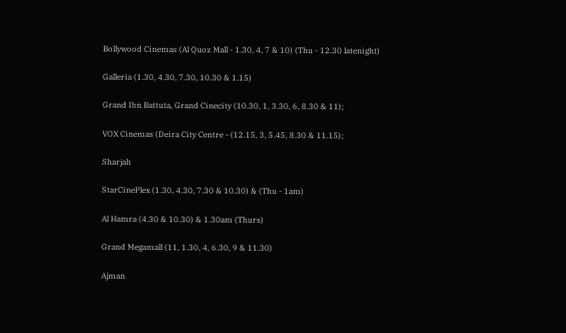Bollywood Cinemas (Al Quoz Mall - 1.30, 4, 7 & 10) (Thu - 12.30 latenight)

Galleria (1.30, 4.30, 7.30, 10.30 & 1.15)

Grand Ibn Battuta, Grand Cinecity (10.30, 1, 3.30, 6, 8.30 & 11);

VOX Cinemas (Deira City Centre - (12.15, 3, 5.45, 8.30 & 11.15);

Sharjah

StarCinePlex (1.30, 4.30, 7.30 & 10.30) & (Thu - 1am)

Al Hamra (4.30 & 10.30) & 1.30am (Thurs)

Grand Megamall (11, 1.30, 4, 6.30, 9 & 11.30)

Ajman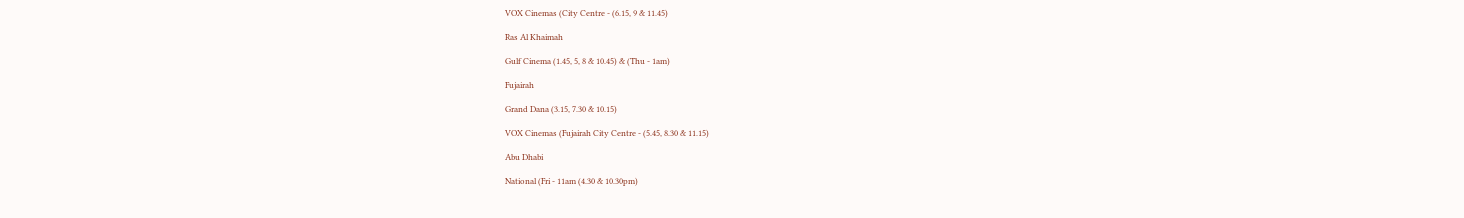VOX Cinemas (City Centre - (6.15, 9 & 11.45)

Ras Al Khaimah

Gulf Cinema (1.45, 5, 8 & 10.45) & (Thu - 1am)

Fujairah

Grand Dana (3.15, 7.30 & 10.15)

VOX Cinemas (Fujairah City Centre - (5.45, 8.30 & 11.15)

Abu Dhabi

National (Fri - 11am (4.30 & 10.30pm)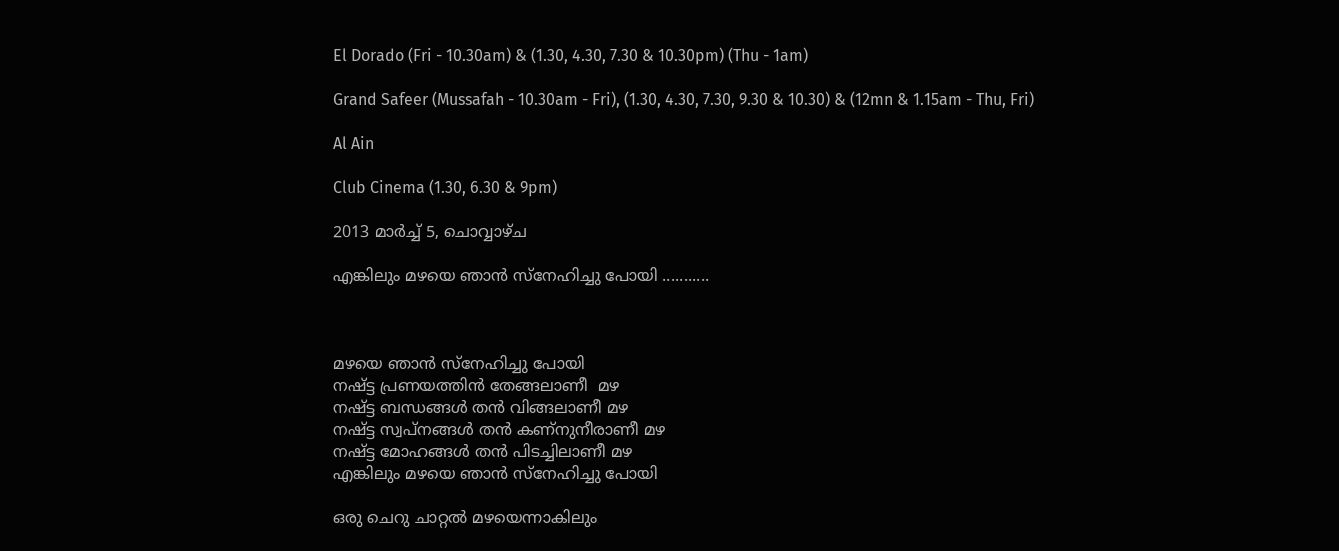El Dorado (Fri - 10.30am) & (1.30, 4.30, 7.30 & 10.30pm) (Thu - 1am)

Grand Safeer (Mussafah - 10.30am - Fri), (1.30, 4.30, 7.30, 9.30 & 10.30) & (12mn & 1.15am - Thu, Fri)

Al Ain

Club Cinema (1.30, 6.30 & 9pm)

2013 മാർച്ച് 5, ചൊവ്വാഴ്ച

എങ്കിലും മഴയെ ഞാന്‍ സ്നേഹിച്ചു പോയി ...........



മഴയെ ഞാന്‍ സ്നേഹിച്ചു പോയി
നഷ്ട്ട പ്രണയത്തിന്‍ തേങ്ങലാണീ  മഴ
നഷ്ട്ട ബന്ധങ്ങള്‍ തന്‍ വിങ്ങലാണീ മഴ
നഷ്ട്ട സ്വപ്‌നങ്ങള്‍ തന്‍ കണ്നുനീരാണീ മഴ
നഷ്ട്ട മോഹങ്ങള്‍ തന്‍ പിടച്ചിലാണീ മഴ
എങ്കിലും മഴയെ ഞാന്‍ സ്നേഹിച്ചു പോയി

ഒരു ചെറു ചാറ്റല്‍ മഴയെന്നാകിലും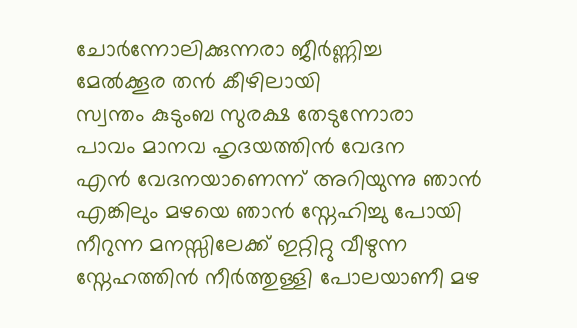ചോര്‍ന്നോലിക്കുന്നരാ ജീര്‍ണ്ണിച്ച
മേല്‍ക്കൂര തന്‍ കീഴിലായി
സ്വന്തം കുടുംബ സുരക്ഷ തേടുന്നോരാ
പാവം മാനവ ഹൃദയത്തിന്‍ വേദന
എന്‍ വേദനയാണെന്ന് അറിയുന്നു ഞാന്‍
എങ്കിലും മഴയെ ഞാന്‍ സ്നേഹിച്ചു പോയി
നീറുന്ന മനസ്സിലേക്ക് ഇറ്റിറ്റു വീഴുന്ന
സ്നേഹത്തിന്‍ നീര്‍ത്തുള്ളി പോലയാണീ മഴ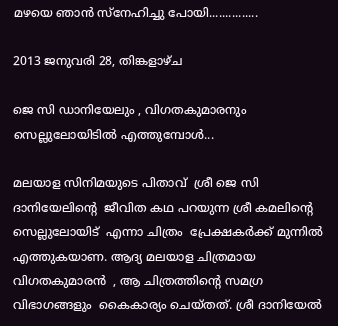മഴയെ ഞാന്‍ സ്നേഹിച്ചു പോയി...............

2013 ജനുവരി 28, തിങ്കളാഴ്‌ച

ജെ സി ഡാനിയേലും , വിഗതകുമാരനും സെല്ലുലോയിടില്‍ എത്തുമ്പോള്‍...

മലയാള സിനിമയുടെ പിതാവ്  ശ്രീ ജെ സി ദാനിയേലിന്റെ  ജീവിത കഥ പറയുന്ന ശ്രീ കമലിന്റെ സെല്ലുലോയിട്  എന്നാ ചിത്രം  പ്രേക്ഷകര്‍ക്ക്‌ മുന്നില്‍ എത്തുകയാണ. ആദ്യ മലയാള ചിത്രമായ  വിഗതകുമാരന്‍  , ആ ചിത്രത്തിന്റെ സമഗ്ര വിഭാഗങ്ങളും  കൈകാര്യം ചെയ്തത്. ശ്രീ ദാനിയേല്‍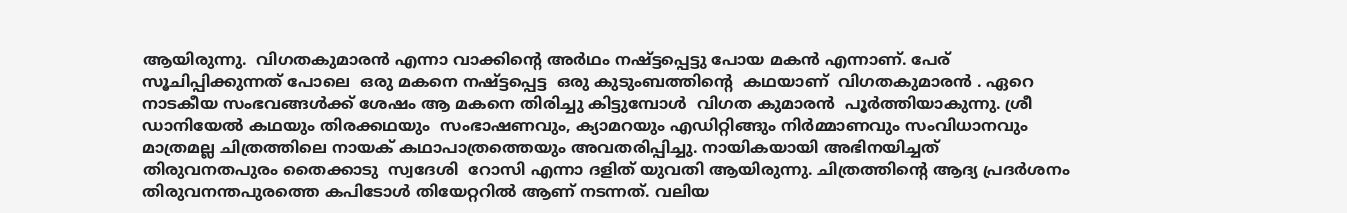ആയിരുന്നു.  വിഗതകുമാരന്‍ എന്നാ വാക്കിന്റെ അര്‍ഥം നഷ്ട്ടപ്പെട്ടു പോയ മകന്‍ എന്നാണ്. പേര് സൂചിപ്പിക്കുന്നത് പോലെ  ഒരു മകനെ നഷ്ട്ടപ്പെട്ട  ഒരു കുടുംബത്തിന്റെ  കഥയാണ്‌  വിഗതകുമാരന്‍ . ഏറെ നാടകീയ സംഭവങ്ങള്‍ക്ക് ശേഷം ആ മകനെ തിരിച്ചു കിട്ടുമ്പോള്‍  വിഗത കുമാരന്‍  പൂര്‍ത്തിയാകുന്നു. ശ്രീ ഡാനിയേല്‍ കഥയും തിരക്കഥയും  സംഭാഷണവും, ക്യാമറയും എഡിറ്റിങ്ങും നിര്‍മ്മാണവും സംവിധാനവും മാത്രമല്ല ചിത്രത്തിലെ നായക് കഥാപാത്രത്തെയും അവതരിപ്പിച്ചു. നായികയായി അഭിനയിച്ചത് തിരുവനതപുരം തൈക്കാടു  സ്വദേശി  റോസി എന്നാ ദളിത്‌ യുവതി ആയിരുന്നു. ചിത്രത്തിന്റെ ആദ്യ പ്രദര്‍ശനം തിരുവനന്തപുരത്തെ കപിടോള്‍ തിയേറ്ററില്‍ ആണ് നടന്നത്. വലിയ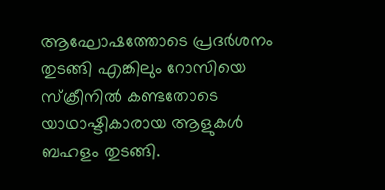ആഘോഷത്തോടെ പ്രദര്‍ശനം തുടങ്ങി എങ്കിലും റോസിയെ സ്ക്രീനില്‍ കണ്ടതോടെ യാഥാഷ്ടികാരായ ആളുകള്‍ ബഹളം തുടങ്ങി.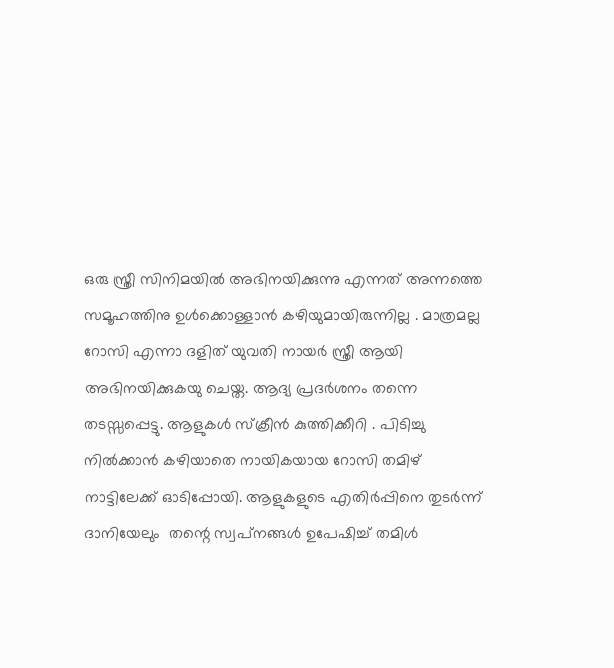ഒരു സ്ത്രീ സിനിമയില്‍ അഭിനയിക്കുന്നു എന്നത് അന്നത്തെ സമൂഹത്തിനു ഉള്‍ക്കൊള്ളാന്‍ കഴിയുമായിരുന്നില്ല . മാത്രമല്ല റോസി എന്നാ ദളിത്‌ യുവതി നായര്‍ സ്ത്രീ ആയി അഭിനയിക്കുകയു ചെയ്ത. ആദ്യ പ്രദര്‍ശനം തന്നെ തടസ്സപ്പെട്ടു. ആളുകള്‍ സ്ക്രീന്‍ കുത്തിക്കീറി . പിടിച്ചു നില്‍ക്കാന്‍ കഴിയാതെ നായികയായ റോസി തമിഴ് നാട്ടിലേക്ക് ഓടിപ്പോയി. ആളുകളുടെ എതിര്‍പ്പിനെ തുടര്‍ന്ന് ദാനിയേലും  തന്റെ സ്വപ്‌നങ്ങള്‍ ഉപേഷിച്ച് തമിള്‍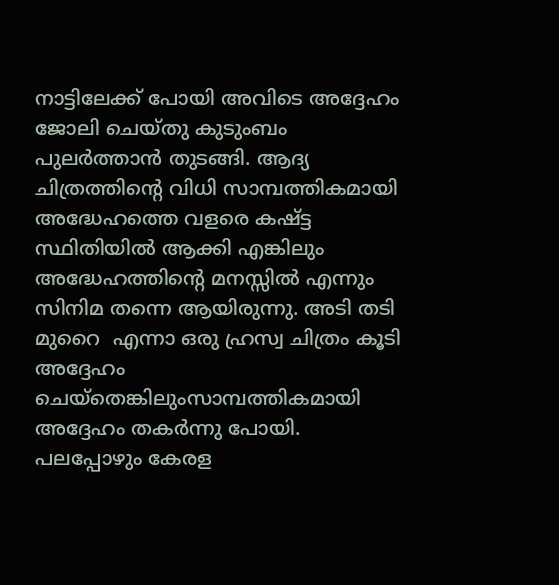നാട്ടിലേക്ക് പോയി അവിടെ അദ്ദേഹം ജോലി ചെയ്തു കുടുംബം പുലര്‍ത്താന്‍ തുടങ്ങി. ആദ്യ ചിത്രത്തിന്റെ വിധി സാമ്പത്തികമായി അദ്ധേഹത്തെ വളരെ കഷ്ട്ട സ്ഥിതിയില്‍ ആക്കി എങ്കിലും അദ്ധേഹത്തിന്റെ മനസ്സില്‍ എന്നും സിനിമ തന്നെ ആയിരുന്നു. അടി തടി മുറൈ  എന്നാ ഒരു ഹ്രസ്വ ചിത്രം കൂടി അദ്ദേഹം ചെയ്തെങ്കിലുംസാമ്പത്തികമായി അദ്ദേഹം തകര്‍ന്നു പോയി. പലപ്പോഴും കേരള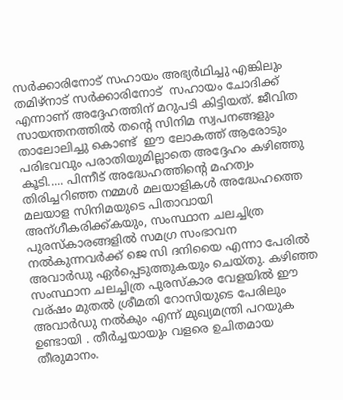സര്‍ക്കാരിനോട് സഹായം അഭ്യര്‍ഥിച്ചു എങ്കിലും തമിഴ്നാട്‌ സര്‍ക്കാരിനോട്  സഹായം ചോദിക്ക് എന്നാണ് അദ്ദേഹത്തിന് മറുപടി കിട്ടിയത്. ജീവിത സായന്തനത്തില്‍ തന്റെ സിനിമ സ്വപനങ്ങളും താലോലിച്ചു കൊണ്ട്  ഈ ലോകത്ത് ആരോടും പരിഭവവും പരാതിയുമില്ലാതെ അദ്ദേഹം കഴിഞ്ഞു കൂടി..... പിന്നീട് അദ്ധേഹത്തിന്റെ മഹത്വം തിരിച്ചറിഞ്ഞ നമ്മള്‍ മലയാളികള്‍ അദ്ധേഹത്തെ മലയാള സിനിമയുടെ പിതാവായി അന്ഗീകരിക്ക്കയും, സംസ്ഥാന ചലച്ചിത്ര പുരസ്കാരങ്ങളില്‍ സമഗ്ര സംഭാവന നല്‍കുന്നവര്‍ക്ക് ജെ സി ദനിയൈ എന്നാ പേരില്‍ അവാര്‍ഡു ഏര്‍പ്പെടുത്തുകയും ചെയ്തു. കഴിഞ്ഞ സംസ്ഥാന ചലച്ചിത്ര പുരസ്കാര വേളയില്‍ ഈ വര്ഷം മുതല്‍ ശ്രീമതി റോസിയുടെ പേരിലും അവാര്‍ഡു നല്‍കും എന്ന് മുഖ്യമന്ത്രി പറയുക ഉണ്ടായി . തീര്‍ച്ചയായും വളരെ ഉചിതമായ തീരുമാനം.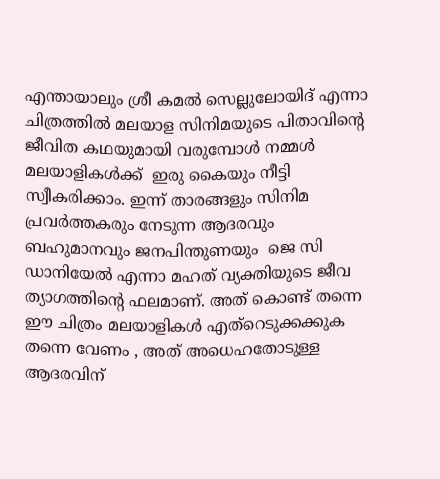എന്തായാലും ശ്രീ കമല്‍ സെല്ലുലോയിദ് എന്നാ ചിത്രത്തില്‍ മലയാള സിനിമയുടെ പിതാവിന്റെ ജീവിത കഥയുമായി വരുമ്പോള്‍ നമ്മള്‍ മലയാളികള്‍ക്ക്  ഇരു കൈയും നീട്ടി സ്വീകരിക്കാം. ഇന്ന് താരങ്ങളും സിനിമ പ്രവര്‍ത്തകരും നേടുന്ന ആദരവും  ബഹുമാനവും ജനപിന്തുണയും  ജെ സി ഡാനിയേല്‍ എന്നാ മഹത് വ്യക്തിയുടെ ജീവ ത്യാഗത്തിന്റെ ഫലമാണ്. അത് കൊണ്ട് തന്നെ ഈ ചിത്രം മലയാളികള്‍ എത്റെടുക്കക്കുക തന്നെ വേണം , അത് അധെഹതോടുള്ള ആദരവിന്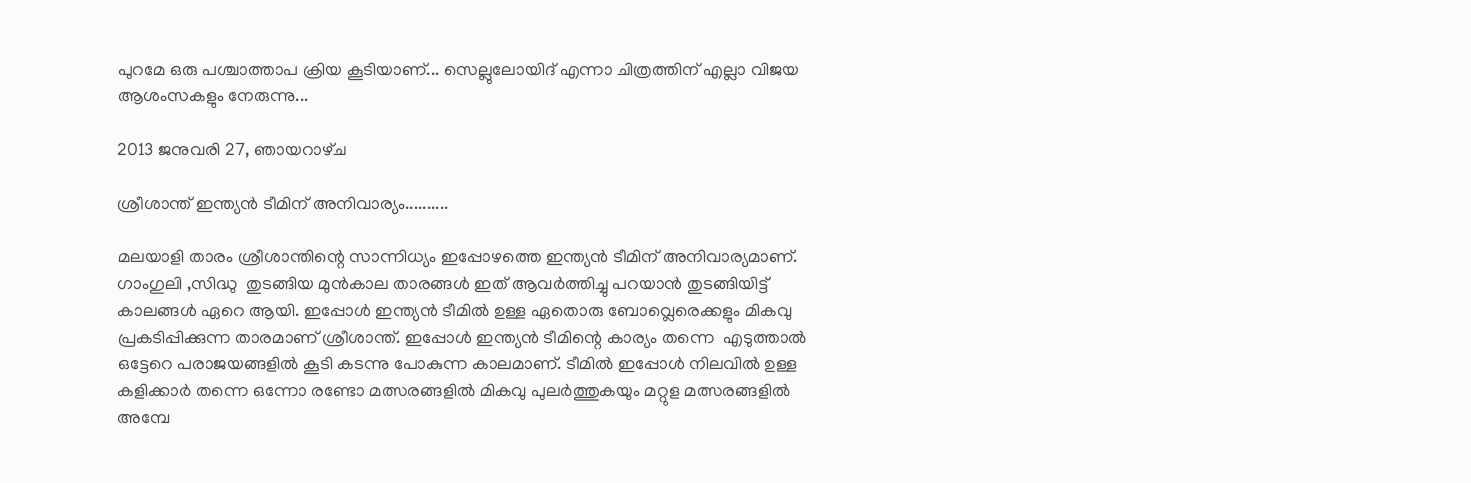പുറമേ ഒരു പശ്ചാത്താപ ക്രിയ കൂടിയാണ്... സെല്ലുലോയിദ് എന്നാ ചിത്രത്തിന് എല്ലാ വിജയ ആശംസകളും നേരുന്നു...

2013 ജനുവരി 27, ഞായറാഴ്‌ച

ശ്രീശാന്ത് ഇന്ത്യന്‍ ടീമിന് അനിവാര്യം..........

മലയാളി താരം ശ്രീശാന്തിന്റെ സാന്നിധ്യം ഇപ്പോഴത്തെ ഇന്ത്യന്‍ ടീമിന് അനിവാര്യമാണ്. ഗാംഗുലി ,സിദ്ധു  തുടങ്ങിയ മുന്‍കാല താരങ്ങള്‍ ഇത് ആവര്‍ത്തിച്ചു പറയാന്‍ തുടങ്ങിയിട്ട് കാലങ്ങള്‍ ഏറെ ആയി. ഇപ്പോള്‍ ഇന്ത്യന്‍ ടീമില്‍ ഉള്ള ഏതൊരു ബോവ്ലെരെക്കളും മികവു പ്രകടിപ്പിക്കുന്ന താരമാണ് ശ്രീശാന്ത്. ഇപ്പോള്‍ ഇന്ത്യന്‍ ടീമിന്റെ കാര്യം തന്നെ  എടുത്താല്‍ ഒട്ടേറെ പരാജയങ്ങളില്‍ കൂടി കടന്നു പോകുന്ന കാലമാണ്. ടീമില്‍ ഇപ്പോള്‍ നിലവില്‍ ഉള്ള കളിക്കാര്‍ തന്നെ ഒന്നോ രണ്ടോ മത്സരങ്ങളില്‍ മികവു പുലര്‍ത്തുകയും മറ്റുള മത്സരങ്ങളില്‍ അമ്പേ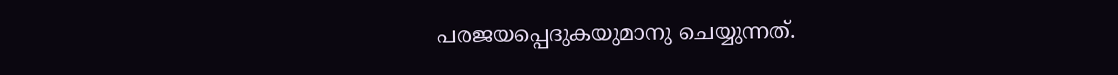പരജയപ്പെദുകയുമാനു ചെയ്യുന്നത്.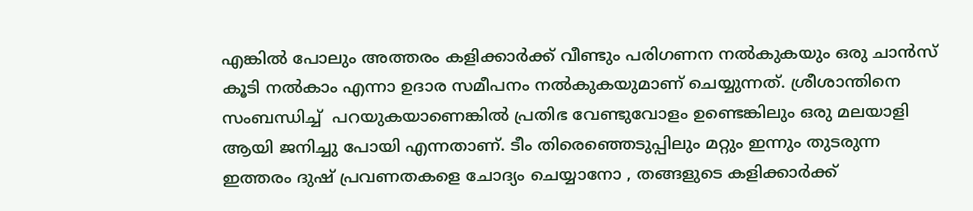എങ്കില്‍ പോലും അത്തരം കളിക്കാര്‍ക്ക്‌ വീണ്ടും പരിഗണന നല്‍കുകയും ഒരു ചാന്‍സ് കൂടി നല്‍കാം എന്നാ ഉദാര സമീപനം നല്‍കുകയുമാണ് ചെയ്യുന്നത്. ശ്രീശാന്തിനെ സംബന്ധിച്ച്  പറയുകയാണെങ്കില്‍ പ്രതിഭ വേണ്ടുവോളം ഉണ്ടെങ്കിലും ഒരു മലയാളി ആയി ജനിച്ചു പോയി എന്നതാണ്. ടീം തിരെഞ്ഞെടുപ്പിലും മറ്റും ഇന്നും തുടരുന്ന ഇത്തരം ദുഷ് പ്രവണതകളെ ചോദ്യം ചെയ്യാനോ , തങ്ങളുടെ കളിക്കാര്‍ക്ക്‌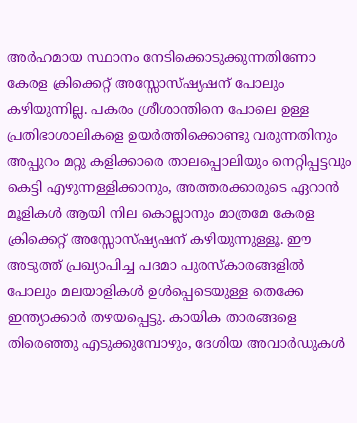അര്‍ഹമായ സ്ഥാനം നേടിക്കൊടുക്കുന്നതിണോ കേരള ക്രിക്കെറ്റ് അസ്സോസ്ഷ്യഷന് പോലും കഴിയുന്നില്ല. പകരം ശ്രീശാന്തിനെ പോലെ ഉള്ള പ്രതിഭാശാലികളെ ഉയര്‍ത്തിക്കൊണ്ടു വരുന്നതിനും അപ്പുറം മറ്റു കളിക്കാരെ താലപ്പൊലിയും നെറ്റിപ്പട്ടവും കെട്ടി എഴുന്നള്ളിക്കാനും, അത്തരക്കാരുടെ ഏറാന്‍ മൂളികള്‍ ആയി നില കൊല്ലാനും മാത്രമേ കേരള ക്രിക്കെറ്റ് അസ്സോസ്ഷ്യഷന് കഴിയുന്നുള്ളൂ. ഈ അടുത്ത് പ്രഖ്യാപിച്ച പദമാ പുരസ്കാരങ്ങളില്‍ പോലും മലയാളികള്‍ ഉള്‍പ്പെടെയുള്ള തെക്കേ ഇന്ത്യാക്കാര്‍ തഴയപ്പെട്ടു. കായിക താരങ്ങളെ തിരെഞ്ഞു എടുക്കുമ്പോഴും, ദേശിയ അവാര്‍ഡുകള്‍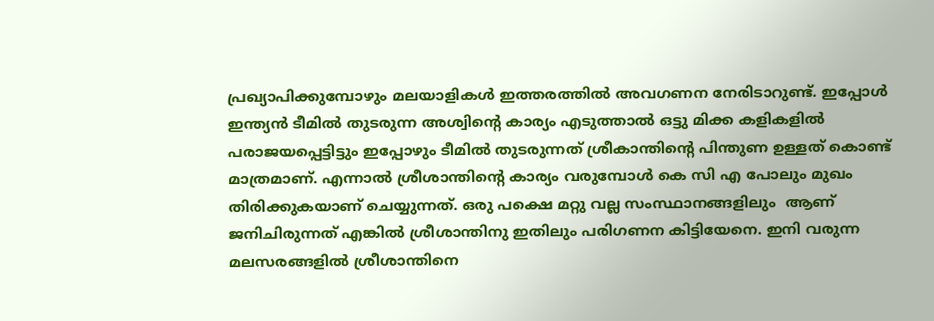പ്രഖ്യാപിക്കുമ്പോഴും മലയാളികള്‍ ഇത്തരത്തില്‍ അവഗണന നേരിടാറുണ്ട്. ഇപ്പോള്‍ ഇന്ത്യന്‍ ടീമില്‍ തുടരുന്ന അശ്വിന്റെ കാര്യം എടുത്താല്‍ ഒട്ടു മിക്ക കളികളില്‍ പരാജയപ്പെട്ടിട്ടും ഇപ്പോഴും ടീമില്‍ തുടരുന്നത് ശ്രീകാന്തിന്റെ പിന്തുണ ഉള്ളത് കൊണ്ട് മാത്രമാണ്. എന്നാല്‍ ശ്രീശാന്തിന്റെ കാര്യം വരുമ്പോള്‍ കെ സി എ പോലും മുഖം തിരിക്കുകയാണ് ചെയ്യുന്നത്. ഒരു പക്ഷെ മറ്റു വല്ല സംസ്ഥാനങ്ങളിലും  ആണ് ജനിചിരുന്നത് എങ്കില്‍ ശ്രീശാന്തിനു ഇതിലും പരിഗണന കിട്ടിയേനെ. ഇനി വരുന്ന മലസരങ്ങളില്‍ ശ്രീശാന്തിനെ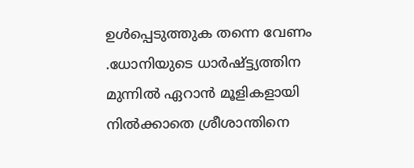ഉള്‍പ്പെടുത്തുക തന്നെ വേണം .ധോനിയുടെ ധാര്‍ഷ്ട്ട്യത്തിന                        മുന്നില്‍ ഏറാന്‍ മൂളികളായി നില്‍ക്കാതെ ശ്രീശാന്തിനെ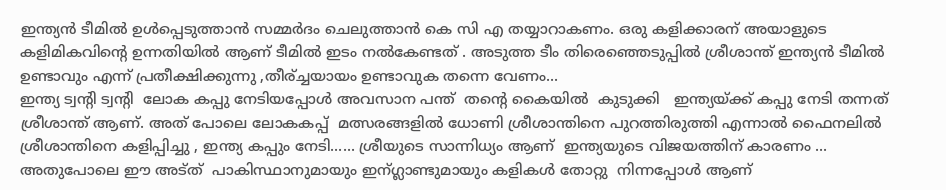ഇന്ത്യന്‍ ടീമില്‍ ഉള്‍പ്പെടുത്താന്‍ സമ്മര്‍ദം ചെലുത്താന്‍ കെ സി എ തയ്യാറാകണം. ഒരു കളിക്കാരന് അയാളുടെ കളിമികവിന്റെ ഉന്നതിയില്‍ ആണ് ടീമില്‍ ഇടം നല്‍കേണ്ടത് . അടുത്ത ടീം തിരെഞ്ഞെടുപ്പില്‍ ശ്രീശാന്ത് ഇന്ത്യന്‍ ടീമില്‍ ഉണ്ടാവും എന്ന് പ്രതീക്ഷിക്കുന്നു ,തീര്ച്ചയായം ഉണ്ടാവുക തന്നെ വേണം...
ഇന്ത്യ ട്വന്റി ട്വന്റി  ലോക കപ്പു നേടിയപ്പോള്‍ അവസാന പന്ത്  തന്റെ കൈയില്‍  കുടുക്കി   ഇന്ത്യയ്ക്ക് കപ്പു നേടി തന്നത് ശ്രീശാന്ത് ആണ്. അത് പോലെ ലോകകപ്പ്‌  മത്സരങ്ങളില്‍ ധോണി ശ്രീശാന്തിനെ പുറത്തിരുത്തി എന്നാല്‍ ഫൈനലില്‍ ശ്രീശാന്തിനെ കളിപ്പിച്ചു , ഇന്ത്യ കപ്പും നേടി...... ശ്രീയുടെ സാന്നിധ്യം ആണ്  ഇന്ത്യയുടെ വിജയത്തിന് കാരണം ... അതുപോലെ ഈ അട്ത്  പാകിസ്ഥാനുമായും ഇന്ഗ്ലാണ്ടുമായും കളികള്‍ തോറ്റു  നിന്നപ്പോള്‍ ആണ്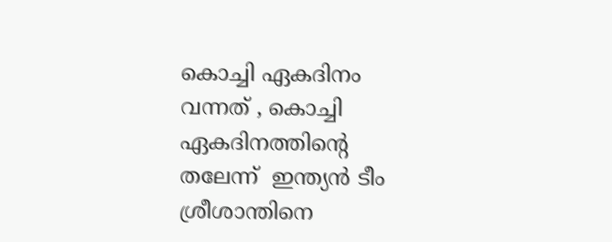കൊച്ചി ഏകദിനം വന്നത് , കൊച്ചി ഏകദിനത്തിന്റെ  തലേന്ന്  ഇന്ത്യന്‍ ടീം ശ്രീശാന്തിനെ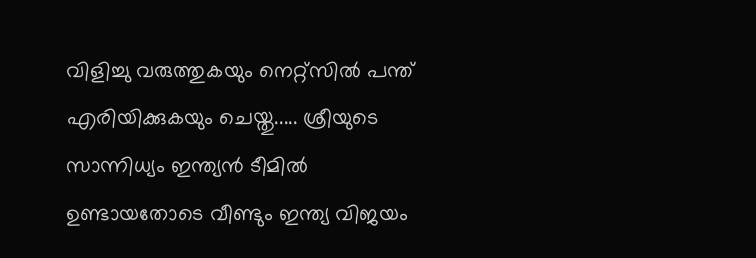വിളിച്ചു വരുത്തുകയും നെറ്റ്സില്‍ പന്ത് എരിയിക്കുകയും ചെയ്തു..... ശ്രീയുടെ സാന്നിധ്യം ഇന്ത്യന്‍ ടീമില്‍ ഉണ്ടായതോടെ വീണ്ടും ഇന്ത്യ വിജയം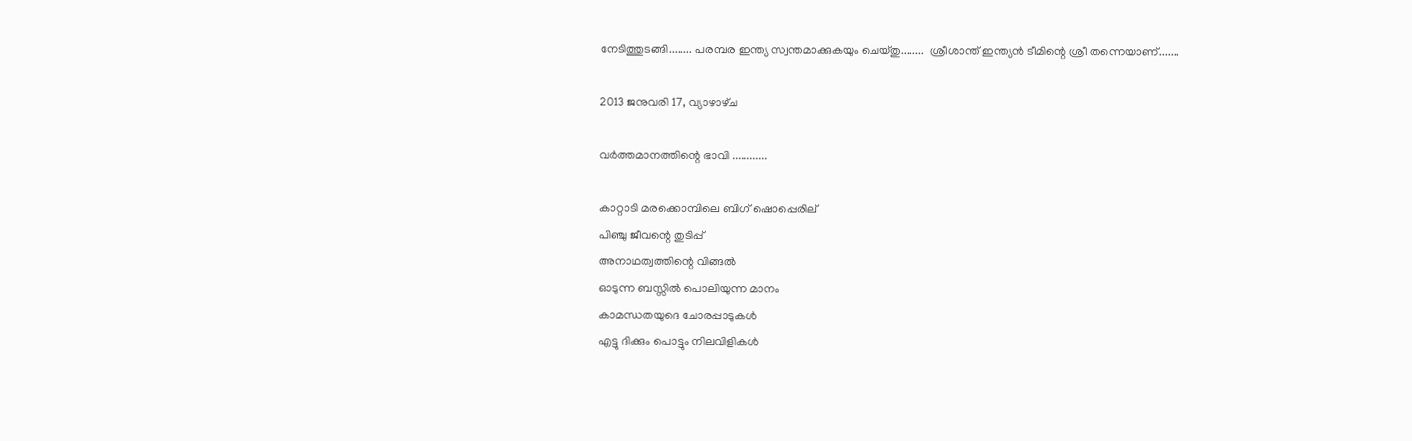നേടിത്തുടങ്ങി........ പരമ്പര ഇന്ത്യ സ്വന്തമാക്കുകയും ചെയ്തു........  ശ്രീശാന്ത് ഇന്ത്യന്‍ ടീമിന്റെ ശ്രീ തന്നെയാണ്.......

2013 ജനുവരി 17, വ്യാഴാഴ്‌ച

വര്‍ത്തമാനത്തിന്റെ ഭാവി ............

കാറ്റാടി മരക്കൊമ്പിലെ ബിഗ്‌ ഷൊപ്പെരില്‌
പിഞ്ചു ജീവന്റെ തുടിപ്പ്
അനാഥത്വത്തിന്റെ വിങ്ങല്‍
ഓടുന്ന ബസ്സില്‍ പൊലിയുന്ന മാനം
കാമന്ധതയുദെ ചോരപ്പാടുകള്‍
എട്ടു ദിക്കും പൊട്ടും നിലവിളികള്‍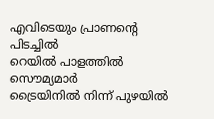എവിടെയും പ്രാണന്‍റെ  പിടച്ചില്‍
റെയില്‍ പാളത്തില്‍ സൌമ്യമാര്‍
ട്രൈയിനില്‍ നിന്ന് പുഴയില്‍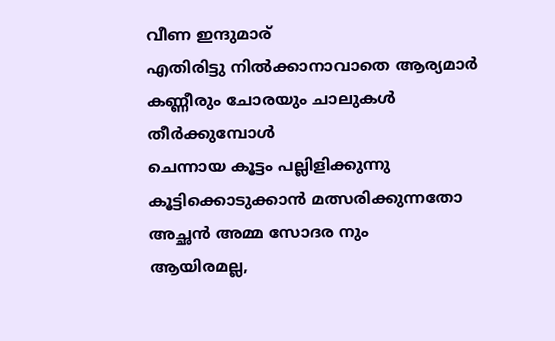വീണ ഇന്ദുമാര്‌
എതിരിട്ടു നില്‍ക്കാനാവാതെ ആര്യമാര്‍
കണ്ണീരും ചോരയും ചാലുകള്‍ തീര്‍ക്കുമ്പോള്‍
ചെന്നായ കൂട്ടം പല്ലിളിക്കുന്നു
കൂട്ടിക്കൊടുക്കാന്‍ മത്സരിക്കുന്നതോ
അച്ഛന്‍ അമ്മ സോദര നും
ആയിരമല്ല,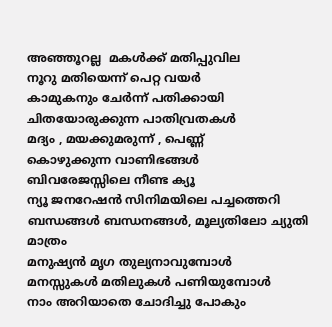അഞ്ഞൂറല്ല  മകള്‍ക്ക് മതിപ്പുവില
നൂറു മതിയെന്ന് പെറ്റ വയര്‍
കാമുകനും ചേര്‍ന്ന് പതിക്കായി
ചിതയോരുക്കുന്ന പാതിവ്രതകള്‍
മദ്യം , മയക്കുമരുന്ന് , പെണ്ണ്
കൊഴുക്കുന്ന വാണിഭങ്ങള്‍
ബിവരേജസ്സിലെ നീണ്ട ക്യൂ
ന്യൂ ജനറേഷന്‍ സിനിമയിലെ പച്ചത്തെറി
ബന്ധങ്ങള്‍ ബന്ധനങ്ങള്‍, മൂല്യതിലോ ച്യുതി മാത്രം
മനുഷ്യന്‍ മൃഗ തുല്യനാവുമ്പോള്‍
മനസ്സുകള്‍ മതിലുകള്‍ പണിയുമ്പോള്‍
നാം അറിയാതെ ചോദിച്ചു പോകും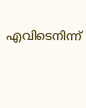എവിടെനിന്ന്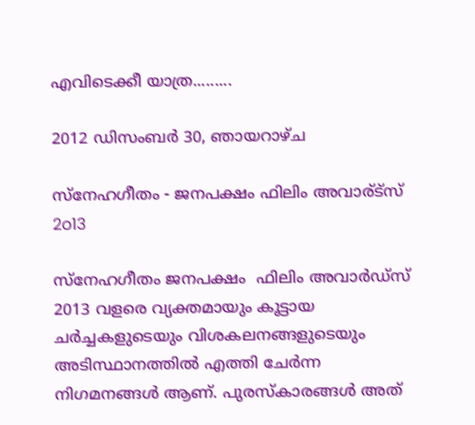എവിടെക്കീ യാത്ര.........

2012 ഡിസംബർ 30, ഞായറാഴ്‌ച

സ്നേഹഗീതം - ജനപക്ഷം ഫിലിം അവാര്ട്സ് 2o13

സ്നേഹഗീതം ജനപക്ഷം  ഫിലിം അവാര്‍ഡ്സ്  2013 വളരെ വ്യക്തമായും കൂട്ടായ ചര്‍ച്ചകളുടെയും വിശകലനങ്ങളുടെയും അടിസ്ഥാനത്തില്‍ എത്തി ചേര്‍ന്ന നിഗമനങ്ങള്‍ ആണ്. പുരസ്കാരങ്ങള്‍ അത്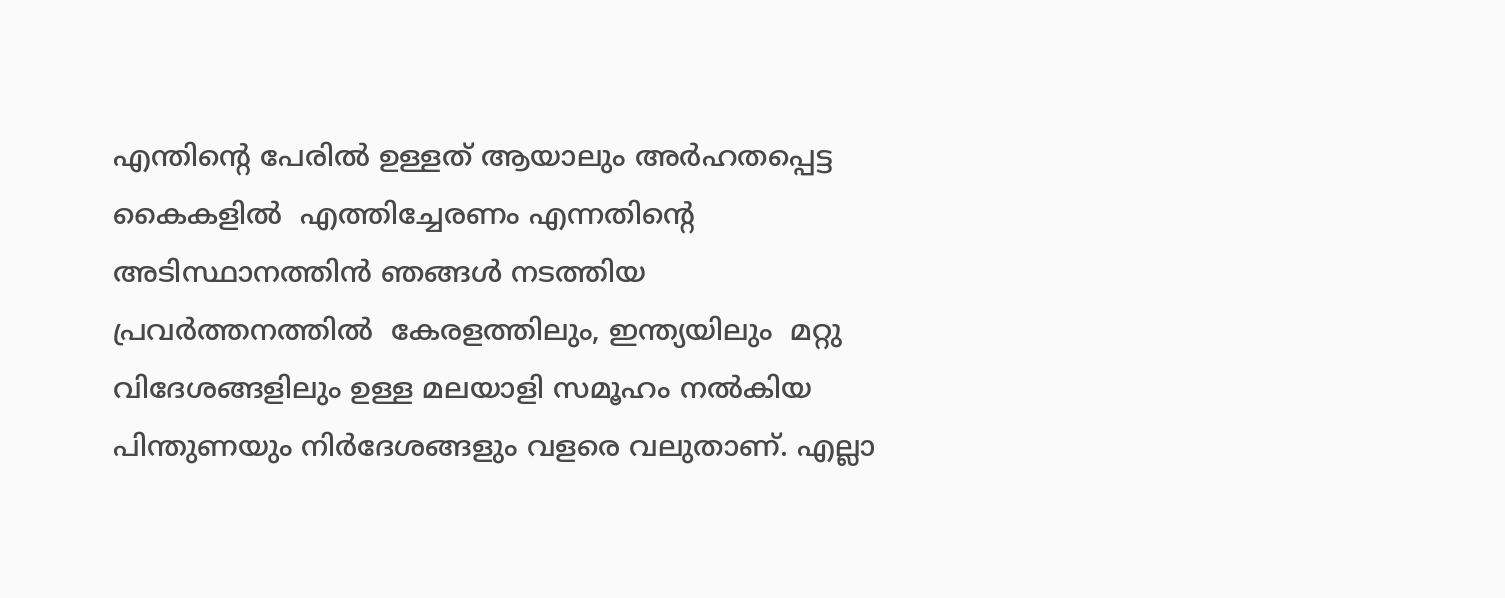എന്തിന്റെ പേരില്‍ ഉള്ളത് ആയാലും അര്‍ഹതപ്പെട്ട കൈകളില്‍  എത്തിച്ചേരണം എന്നതിന്റെ അടിസ്ഥാനത്തിന്‍ ഞങ്ങള്‍ നടത്തിയ പ്രവര്‍ത്തനത്തില്‍  കേരളത്തിലും, ഇന്ത്യയിലും  മറ്റു വിദേശങ്ങളിലും ഉള്ള മലയാളി സമൂഹം നല്‍കിയ പിന്തുണയും നിര്‍ദേശങ്ങളും വളരെ വലുതാണ്‌. എല്ലാ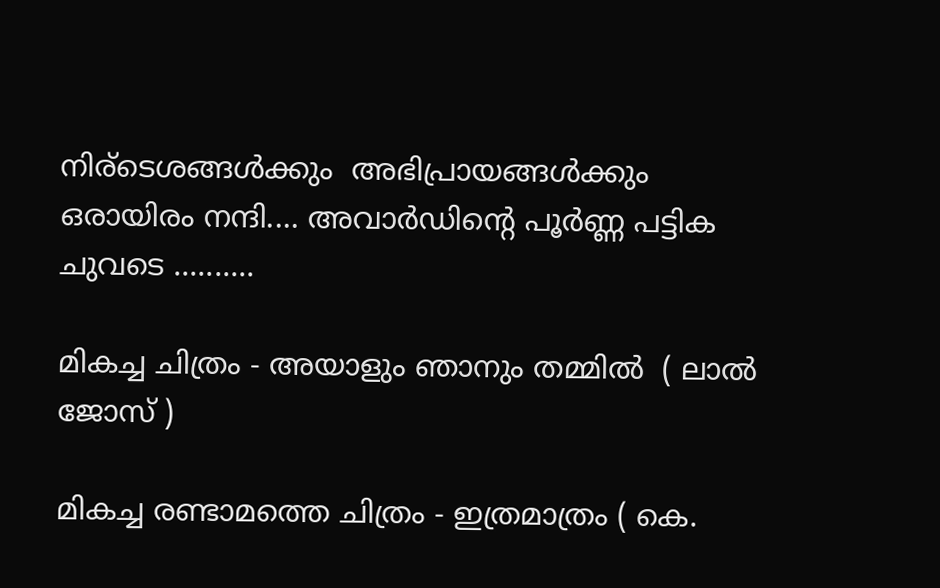നിര്ടെശങ്ങള്‍ക്കും  അഭിപ്രായങ്ങള്‍ക്കും ഒരായിരം നന്ദി.... അവാര്‍ഡിന്റെ പൂര്‍ണ്ണ പട്ടിക ചുവടെ ..........

മികച്ച ചിത്രം - അയാളും ഞാനും തമ്മില്‍  ( ലാല്‍ ജോസ് )

മികച്ച രണ്ടാമത്തെ ചിത്രം - ഇത്രമാത്രം ( കെ.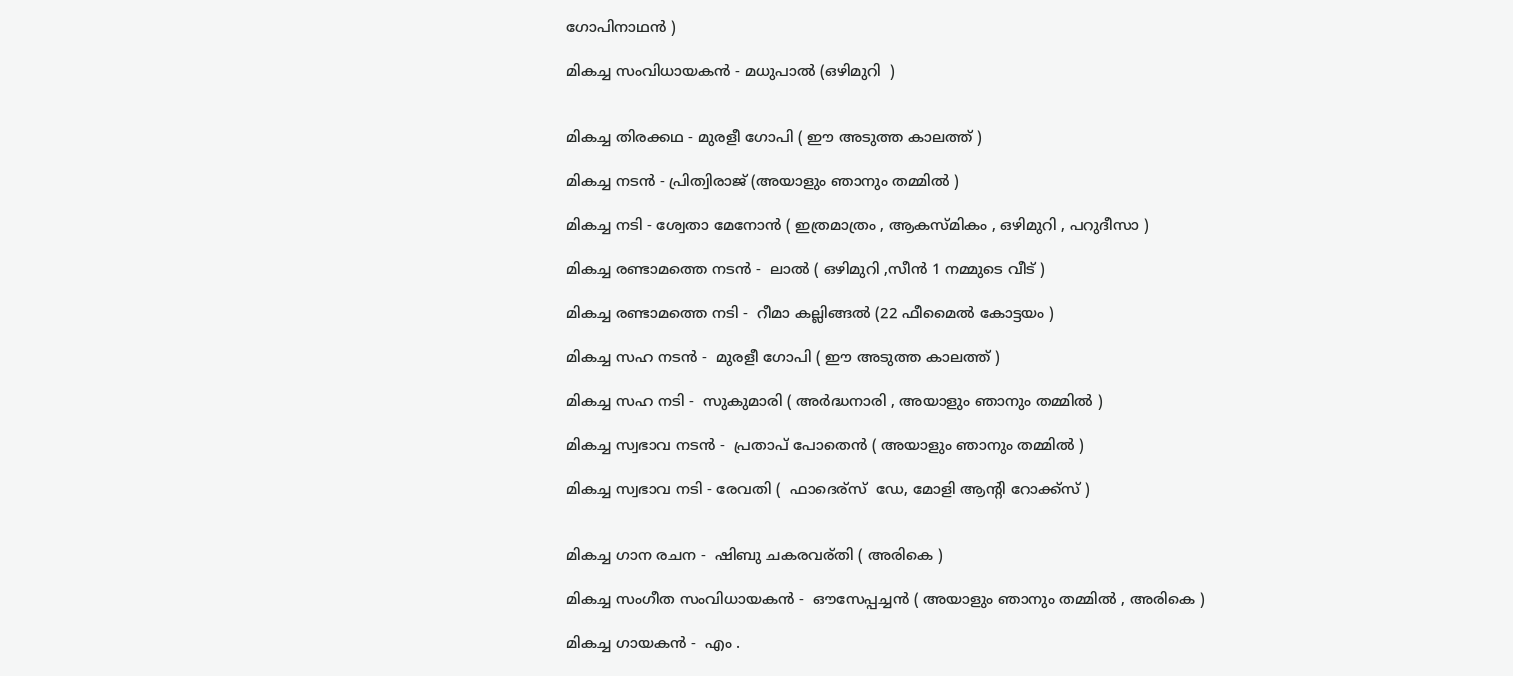ഗോപിനാഥന്‍ )

മികച്ച സംവിധായകന്‍ - മധുപാല്‍ (ഒഴിമുറി  )


മികച്ച തിരക്കഥ - മുരളീ ഗോപി ( ഈ അടുത്ത കാലത്ത് )

മികച്ച നടന്‍ - പ്രിത്വിരാജ് (അയാളും ഞാനും തമ്മില്‍ )

മികച്ച നടി - ശ്വേതാ മേനോന്‍ ( ഇത്രമാത്രം , ആകസ്മികം , ഒഴിമുറി , പറുദീസാ )

മികച്ച രണ്ടാമത്തെ നടന്‍ -  ലാല്‍ ( ഒഴിമുറി ,സീന്‍ 1 നമ്മുടെ വീട് )

മികച്ച രണ്ടാമത്തെ നടി -  റീമാ കല്ലിങ്ങല്‍ (22 ഫീമൈല്‍ കോട്ടയം )

മികച്ച സഹ നടന്‍ -  മുരളീ ഗോപി ( ഈ അടുത്ത കാലത്ത് )

മികച്ച സഹ നടി -  സുകുമാരി ( അര്‍ദ്ധനാരി , അയാളും ഞാനും തമ്മില്‍ )

മികച്ച സ്വഭാവ നടന്‍ -  പ്രതാപ് പോതെന്‍ ( അയാളും ഞാനും തമ്മില്‍ )

മികച്ച സ്വഭാവ നടി - രേവതി (  ഫാദെര്‌സ്  ഡേ, മോളി ആന്റി റോക്ക്സ് )


മികച്ച ഗാന രചന -  ഷിബു ചകരവര്തി ( അരികെ )

മികച്ച സംഗീത സംവിധായകന്‍ -  ഔസേപ്പച്ചന്‍ ( അയാളും ഞാനും തമ്മില്‍ , അരികെ )

മികച്ച ഗായകന്‍ -  എം .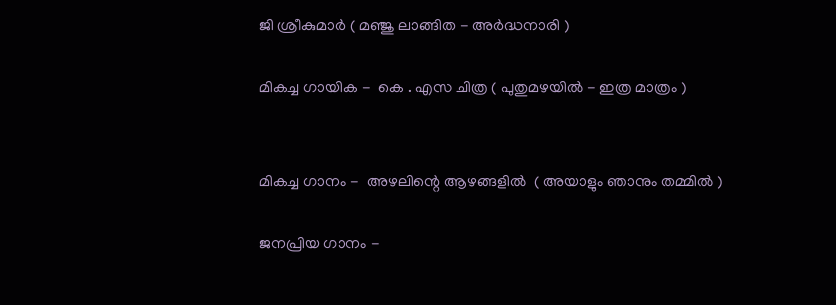ജി ശ്രീകുമാര്‍ ( മഞ്ജു ലാങ്ങിത - അര്‍ദ്ധനാരി )

മികച്ച ഗായിക -  കെ . എസ ചിത്ര ( പുതുമഴയില്‍ - ഇത്ര മാത്രം )


മികച്ച ഗാനം -  അഴലിന്റെ ആഴങ്ങളില്‍  ( അയാളും ഞാനും തമ്മില്‍ )

ജനപ്രിയ ഗാനം -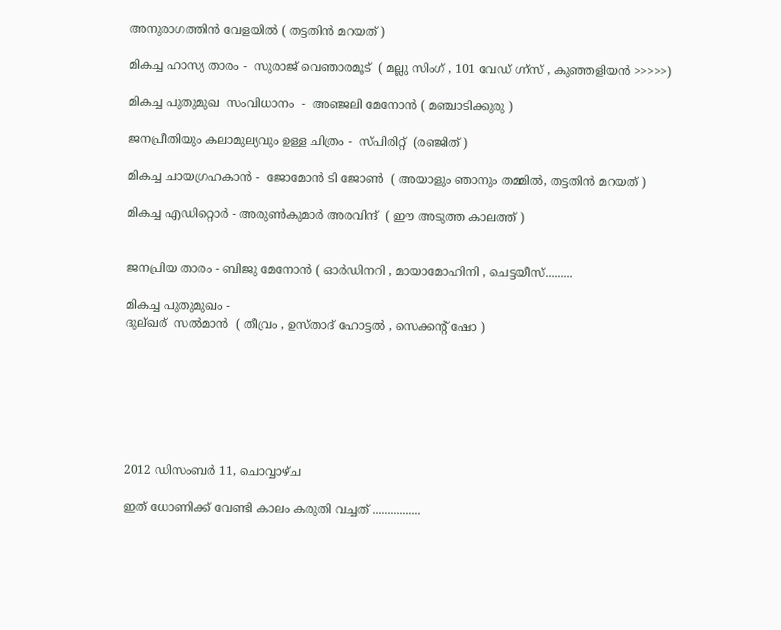അനുരാഗത്തിന്‍ വേളയില്‍ ( തട്ടതിന്‍ മറയത് )

മികച്ച ഹാസ്യ താരം -  സുരാജ് വെഞാരമൂട്  ( മല്ലു സിംഗ് , 101 വേഡ് ഗ്ന്‍സ് , കുഞ്ഞളിയന്‍ >>>>>)

മികച്ച പുതുമുഖ  സംവിധാനം  -  അഞ്ജലി മേനോന്‍ ( മഞ്ചാടിക്കുരു )

ജനപ്രീതിയും കലാമുല്യവും ഉള്ള ചിത്രം -  സ്പിരിറ്റ്‌  (രഞ്ജിത് )

മികച്ച ചായഗ്രഹകാന്‍ -  ജോമോന്‍ ടി ജോണ്‍  ( അയാളും ഞാനും തമ്മില്‍, തട്ടതിന്‍ മറയത് )

മികച്ച എഡിറ്റൊര്‍ - അരുണ്‍കുമാര്‍ അരവിന്ദ്  ( ഈ അടുത്ത കാലത്ത് )


ജനപ്രിയ താരം - ബിജു മേനോന്‍ ( ഓര്‍ഡിനറി , മായാമോഹിനി , ചെട്ടയീസ്.........

മികച്ച പുതുമുഖം -
ദുല്‌ഖര്‌  സല്‍മാന്‍  ( തീവ്രം , ഉസ്താദ് ഹോട്ടല്‍ , സെക്കന്റ്‌ ഷോ )







2012 ഡിസംബർ 11, ചൊവ്വാഴ്ച

ഇത് ധോണിക്ക് വേണ്ടി കാലം കരുതി വച്ചത് ................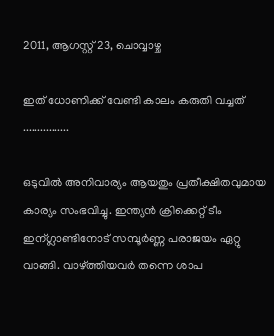2011, ആഗസ്റ്റ് 23, ചൊവ്വാഴ്ച

ഇത് ധോണിക്ക് വേണ്ടി കാലം കരുതി വച്ചത് ................

ഒടുവില്‍ അനിവാര്യം ആയതും പ്രതീക്ഷിതവുമായ കാര്യം സംഭവിച്ചു. ഇന്ത്യന്‍ ക്രിക്കെറ്റ് ടീം ഇന്ഗ്ലാണ്ടിനോട് സമ്പൂര്‍ണ്ണ പരാജയം ഏറ്റു വാങ്ങി. വാഴ്ത്തിയവര്‍ തന്നെ ശാപ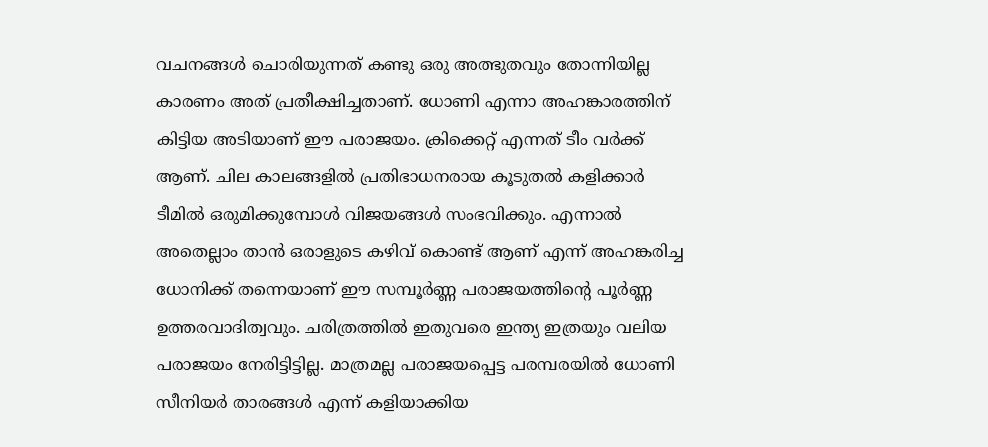വചനങ്ങള്‍ ചൊരിയുന്നത് കണ്ടു ഒരു അത്ഭുതവും തോന്നിയില്ല കാരണം അത് പ്രതീക്ഷിച്ചതാണ്. ധോണി എന്നാ അഹങ്കാരത്തിന് കിട്ടിയ അടിയാണ് ഈ പരാജയം. ക്രിക്കെറ്റ് എന്നത് ടീം വര്‍ക്ക്‌ ആണ്. ചില കാലങ്ങളില്‍ പ്രതിഭാധനരായ കൂടുതല്‍ കളിക്കാര്‍ ടീമില്‍ ഒരുമിക്കുമ്പോള്‍ വിജയങ്ങള്‍ സംഭവിക്കും. എന്നാല്‍ അതെല്ലാം താന്‍ ഒരാളുടെ കഴിവ് കൊണ്ട് ആണ് എന്ന് അഹങ്കരിച്ച ധോനിക്ക് തന്നെയാണ് ഈ സമ്പൂര്‍ണ്ണ പരാജയത്തിന്റെ പൂര്‍ണ്ണ ഉത്തരവാദിത്വവും. ചരിത്രത്തില്‍ ഇതുവരെ ഇന്ത്യ ഇത്രയും വലിയ പരാജയം നേരിട്ടിട്ടില്ല. മാത്രമല്ല പരാജയപ്പെട്ട പരമ്പരയില്‍ ധോണി സീനിയര്‍ താരങ്ങള്‍ എന്ന് കളിയാക്കിയ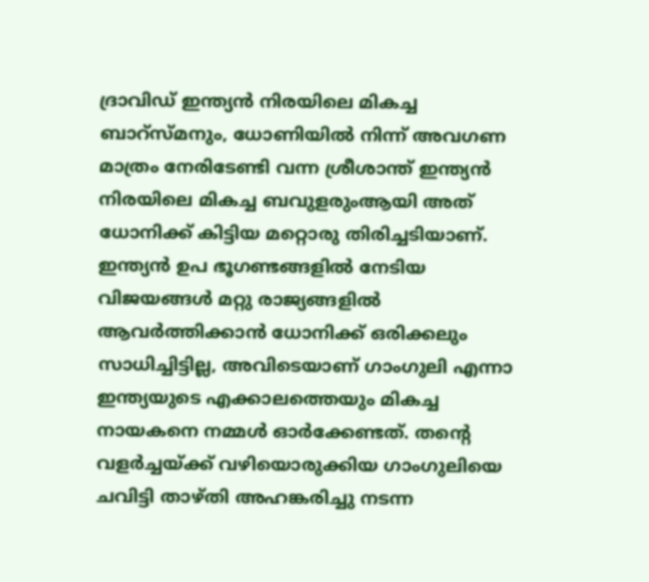ദ്രാവിഡ്‌ ഇന്ത്യന്‍ നിരയിലെ മികച്ച ബാറ്സ്മനും, ധോണിയില്‍ നിന്ന് അവഗണ മാത്രം നേരിടേണ്ടി വന്ന ശ്രീശാന്ത് ഇന്ത്യന്‍ നിരയിലെ മികച്ച ബവുളരുംആയി അത് ധോനിക്ക് കിട്ടിയ മറ്റൊരു തിരിച്ചടിയാണ്. ഇന്ത്യന്‍ ഉപ ഭൂഗണ്ടങ്ങളില്‍ നേടിയ വിജയങ്ങള്‍ മറ്റു രാജ്യങ്ങളില്‍ ആവര്‍ത്തിക്കാന്‍ ധോനിക്ക് ഒരിക്കലും സാധിച്ചിട്ടില്ല, അവിടെയാണ് ഗാംഗുലി എന്നാ ഇന്ത്യയുടെ എക്കാലത്തെയും മികച്ച നായകനെ നമ്മള്‍ ഓര്‍ക്കേണ്ടത്. തന്റെ വളര്‍ച്ചയ്ക്ക് വഴിയൊരുക്കിയ ഗാംഗുലിയെ ചവിട്ടി താഴ്തി അഹങ്കരിച്ചു നടന്ന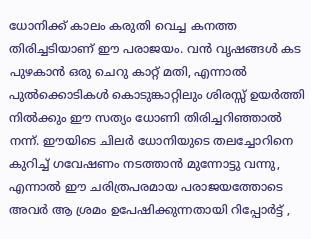ധോനിക്ക് കാലം കരുതി വെച്ച കനത്ത തിരിച്ചടിയാണ് ഈ പരാജയം. വന്‍ വൃഷങ്ങള്‍ കട പുഴകാന്‍ ഒരു ചെറു കാറ്റ് മതി, എന്നാല്‍ പുല്‍ക്കൊടികള്‍ കൊടുങ്കാറ്റിലും ശിരസ്സ്‌ ഉയര്‍ത്തി നില്‍ക്കും ഈ സത്യം ധോണി തിരിച്ചറിഞ്ഞാല്‍ നന്ന്. ഈയിടെ ചിലര്‍ ധോനിയുടെ തലച്ചോറിനെ കുറിച്ച് ഗവേഷണം നടത്താന്‍ മുന്നോട്ടു വന്നു, എന്നാല്‍ ഈ ചരിത്രപരമായ പരാജയത്തോടെ അവര്‍ ആ ശ്രമം ഉപേഷിക്കുന്നതായി റിപ്പോര്‍ട്ട്‌ ,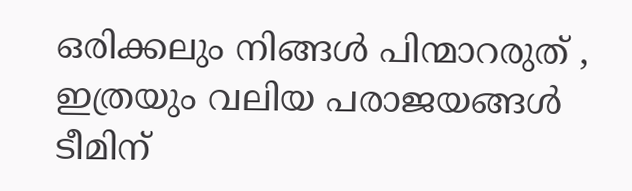ഒരിക്കലും നിങ്ങള്‍ പിന്മാറരുത്‌ , ഇത്രയും വലിയ പരാജയങ്ങള്‍ ടീമിന്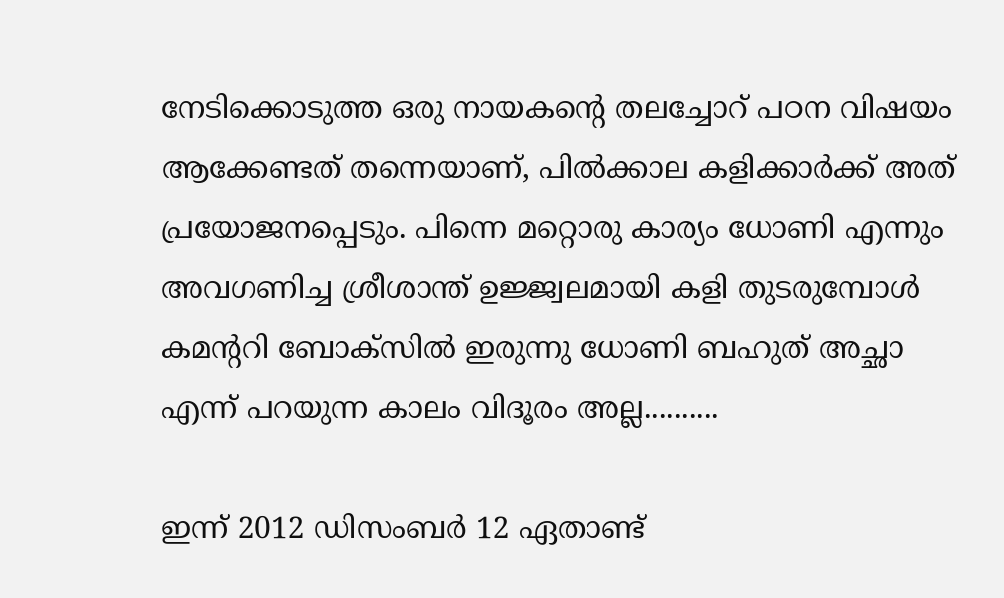നേടിക്കൊടുത്ത ഒരു നായകന്റെ തലച്ചോറ് പഠന വിഷയം ആക്കേണ്ടത് തന്നെയാണ്, പില്‍ക്കാല കളിക്കാര്‍ക്ക്‌ അത് പ്രയോജനപ്പെടും. പിന്നെ മറ്റൊരു കാര്യം ധോണി എന്നും അവഗണിച്ച ശ്രീശാന്ത്‌ ഉജ്ജ്വലമായി കളി തുടരുമ്പോള്‍ കമന്ററി ബോക്സില്‍ ഇരുന്നു ധോണി ബഹുത് അച്ഛാ എന്ന് പറയുന്ന കാലം വിദൂരം അല്ല..........

ഇന്ന് 2012 ഡിസംബര്‍ 12 ഏതാണ്ട്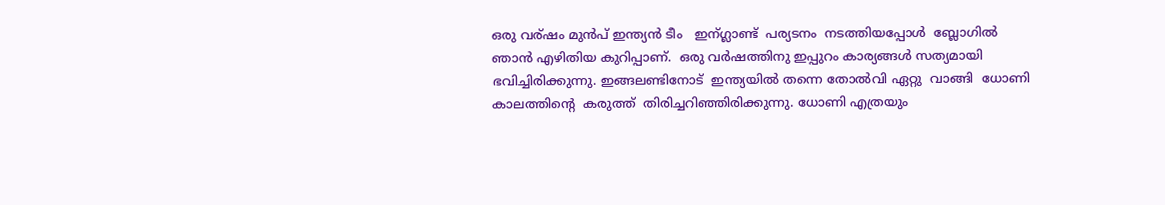ഒരു വര്ഷം മുന്‍പ് ഇന്ത്യന്‍ ടീം   ഇന്ഗ്ലാണ്ട്  പര്യടനം  നടത്തിയപ്പോള്‍  ബ്ലോഗില്‍  ഞാന്‍ എഴിതിയ കുറിപ്പാണ്.  ഒരു വര്‍ഷത്തിനു ഇപ്പുറം കാര്യങ്ങള്‍ സത്യമായി ഭവിച്ചിരിക്കുന്നു. ഇങ്ങലണ്ടിനോട്  ഇന്ത്യയില്‍ തന്നെ തോല്‍വി ഏറ്റു  വാങ്ങി  ധോണി കാലത്തിന്റെ  കരുത്ത്  തിരിച്ചറിഞ്ഞിരിക്കുന്നു. ധോണി എത്രയും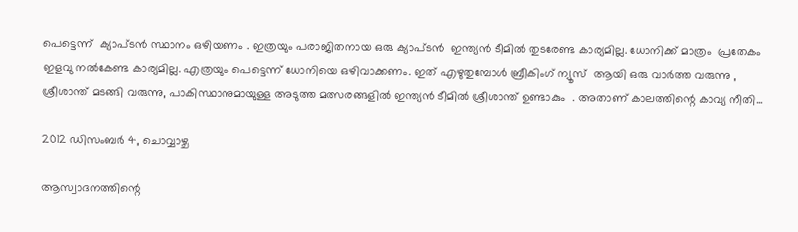പെട്ടെന്ന്  ക്യാപ്ടന്‍ സ്ഥാനം ഒഴിയണം . ഇത്രയും പരാജിതനായ ഒരു ക്യാപ്ടന്‍  ഇന്ത്യന്‍ ടീമില്‍ തുടരേണ്ട കാര്യമില്ല. ധോനിക്ക് മാത്രം  പ്രതേകം  ഇളവു നല്‍കേണ്ട കാര്യമില്ല. എത്രയും പെട്ടെന്ന് ധോനിയെ ഒഴിവാക്കണം. ഇത് എഴുതുമ്പോള്‍ ബ്രീകിംഗ് ന്യൂസ്‌  ആയി ഒരു വാര്‍ത്ത വരുന്നു , ശ്രീശാന്ത് മടങ്ങി വരുന്നു, പാകിസ്ഥാനുമായുള്ള അടുത്ത മത്സരങ്ങളില്‍ ഇന്ത്യന്‍ ടീമില്‍ ശ്രീശാന്ത് ഉണ്ടാകും  . അതാണ് കാലത്തിന്റെ കാവ്യ നീതി...

2012 ഡിസംബർ 4, ചൊവ്വാഴ്ച

ആസ്വാദനത്തിന്റെ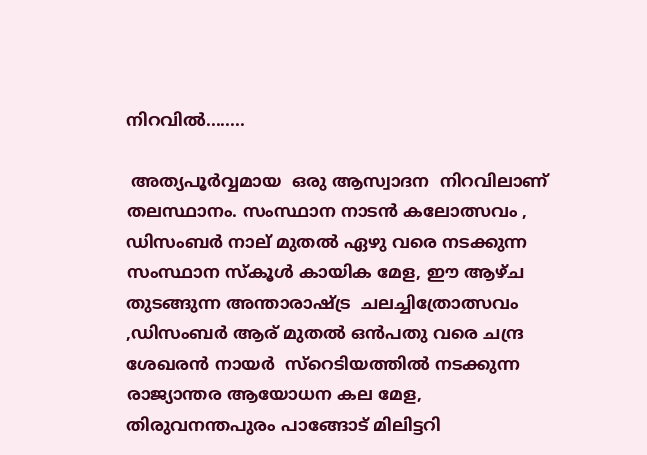നിറവില്‍........

 അത്യപൂര്‍വ്വമായ  ഒരു ആസ്വാദന  നിറവിലാണ്  തലസ്ഥാനം. സംസ്ഥാന നാടന്‍ കലോത്സവം , ഡിസംബര്‍ നാല് മുതല്‍ ഏഴു വരെ നടക്കുന്ന  സംസ്ഥാന സ്കൂള്‍ കായിക മേള, ഈ ആഴ്ച തുടങ്ങുന്ന അന്താരാഷ്‌ട്ര  ചലച്ചിത്രോത്സവം  ,ഡിസംബര്‍ ആര് മുതല്‍ ഒന്‍പതു വരെ ചന്ദ്ര ശേഖരന്‍ നായര്‍  സ്റെടിയത്തില്‍ നടക്കുന്ന രാജ്യാന്തര ആയോധന കല മേള, തിരുവനന്തപുരം പാങ്ങോട് മിലിട്ടറി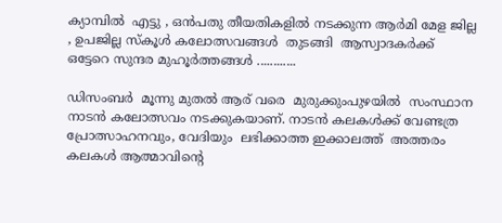ക്യാമ്പില്‍  എട്ടു , ഒന്‍പതു തീയതികളില്‍ നടക്കുന്ന ആര്‍മി മേള ജില്ല , ഉപജില്ല സ്കൂള്‍ കലോത്സവങ്ങള്‍  തുടങ്ങി  ആസ്വാദകര്‍ക്ക്  ഒട്ടേറെ സുന്ദര മുഹൂര്‍ത്തങ്ങള്‍ ............

ഡിസംബര്‍  മൂന്നു മുതല്‍ ആര് വരെ  മുരുക്കുംപുഴയില്‍  സംസ്ഥാന നാടന്‍ കലോത്സവം നടക്കുകയാണ്. നാടന്‍ കലകള്‍ക്ക് വേണ്ടത്ര പ്രോത്സാഹനവും, വേദിയും  ലഭിക്കാത്ത ഇക്കാലത്ത്  അത്തരം കലകള്‍ ആത്മാവിന്റെ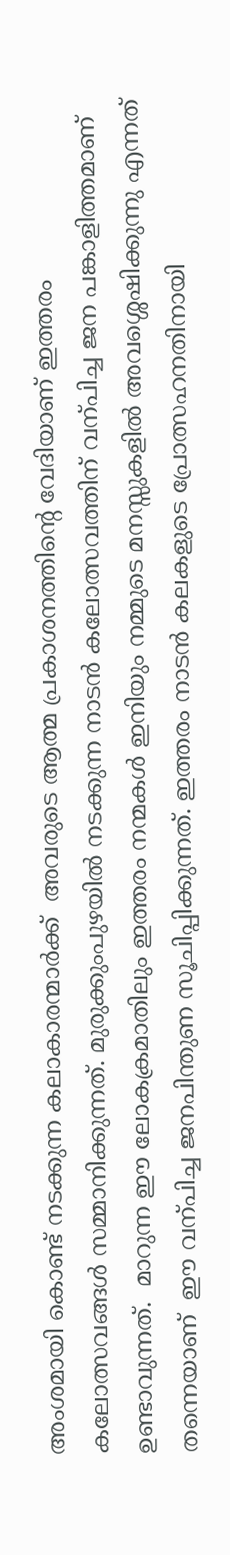അംശമായി കൊണ്ട് നടക്കുന്ന കലാകാരന്മാര്‍ക്ക്  അവരുടെ ആത്മ പ്രകാശനത്തിന്റെ വേദിയാണ് ഇത്തരം കലോത്സവങ്ങള്‍ സമ്മാനിക്കുന്നത്. മുരുക്കുംപുഴയില്‍ നടക്കുന്ന നാടന്‍ കലോത്സവത്തിന് വന്പിച്ച ജന പങ്കാളിത്തമാണ് ഉണ്ടാവുന്നത്.  മാറുന്ന ഈ ലോകക്രമാതിലും ഇത്തരം നന്മകള്‍ ഇനിയും നമ്മുടെ മനസ്സുകളില്‍ അവശ്ശെഷിക്കുന്നു എന്നത് തന്നെയാണ്  ഈ വന്പിച്ച ജനപിന്തുണ സൂചിപ്പിക്കുന്നത്. ഇത്തരം നാടന്‍ കലകളുടെ പ്രോത്സഹനതിനായി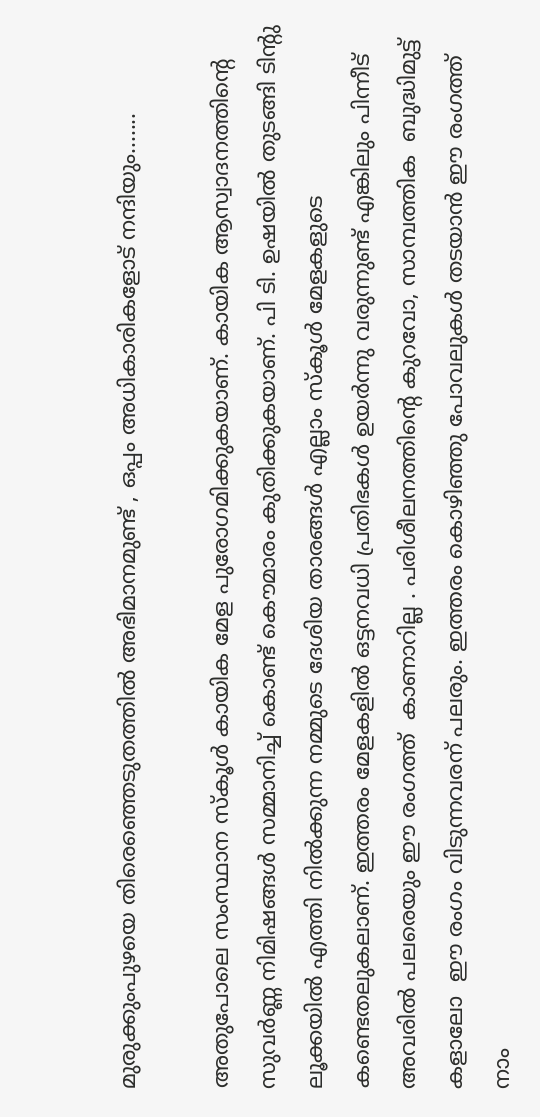മുരുക്കുംപുഴയെ തിരെഞ്ഞെടുതത്തില്‍ അഭിമാനമുണ്ട് , ഒപ്പം അധികാരികളോട് നന്ദിയും.......

അതുപോലെ സംസ്ഥാന സ്കൂള്‍ കായിക മേള പുരോഗമിക്കുകയാണ്. കായിക ആസ്വാദനത്തിന്റെ സുവര്‍ണ്ണ നിമിഷങ്ങള്‍ സമ്മാനിച്ച്‌ കൊണ്ട് കൌമാരം കുതിക്കുകയാണ്. പി ടി. ഉഷയില്‍ തുടങ്ങി ടിന്റു ലൂക്കയില്‍ എത്തി നില്‍ക്കുന്ന നമ്മുടെ ദേശിയ താരങ്ങള്‍ എല്ലാം സ്കൂള്‍ മേളകളുടെ കണ്ടെതലുകലാണ്. ഇത്തരം മേളകളില്‍ ഒട്ടനവധി പ്രതിഭകള്‍ ഉയര്‍ന്നു വരുന്നുണ്ട് എങ്കിലും പിന്നീട് അവരില്‍ പലരെയും ഈ രംഗത്ത്  കാണാറില്ല . പരിശീലനത്തിന്റെ കുറവോ, സാമ്പത്തിക  ബുദ്ധിമുട്ട് കളാലോ  ഈ രംഗം വിടുന്നവരന് പലരും. ഇത്തരം കൊഴിഞ്ഞു പോവലുകള്‍ തടയാന്‍ ഈ രംഗത്ത് നാം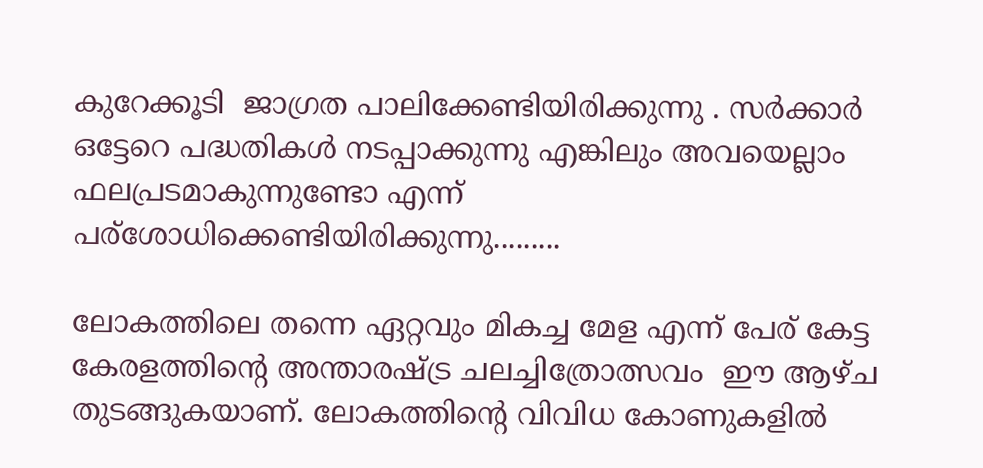കുറേക്കൂടി  ജാഗ്രത പാലിക്കേണ്ടിയിരിക്കുന്നു . സര്‍ക്കാര്‍ ഒട്ടേറെ പദ്ധതികള്‍ നടപ്പാക്കുന്നു എങ്കിലും അവയെല്ലാം ഫലപ്രടമാകുന്നുണ്ടോ എന്ന്  പര്ശോധിക്കെണ്ടിയിരിക്കുന്നു.........

ലോകത്തിലെ തന്നെ ഏറ്റവും മികച്ച മേള എന്ന് പേര് കേട്ട കേരളത്തിന്റെ അന്താരഷ്ട്ര ചലച്ചിത്രോത്സവം  ഈ ആഴ്ച തുടങ്ങുകയാണ്. ലോകത്തിന്റെ വിവിധ കോണുകളില്‍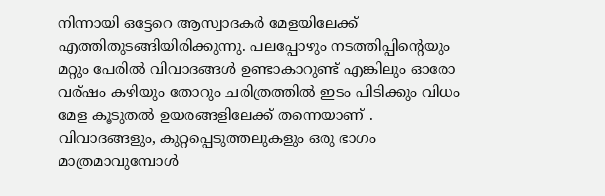നിന്നായി ഒട്ടേറെ ആസ്വാദകര്‍ മേളയിലേക്ക് എത്തിതുടങ്ങിയിരിക്കുന്നു. പലപ്പോഴും നടത്തിപ്പിന്റെയും മറ്റും പേരില്‍ വിവാദങ്ങള്‍ ഉണ്ടാകാറുണ്ട് എങ്കിലും ഓരോ വര്ഷം കഴിയും തോറും ചരിത്രത്തില്‍ ഇടം പിടിക്കും വിധം മേള കൂടുതല്‍ ഉയരങ്ങളിലേക്ക് തന്നെയാണ് .
വിവാദങ്ങളും, കുറ്റപ്പെടുത്തലുകളും ഒരു ഭാഗം മാത്രമാവുമ്പോള്‍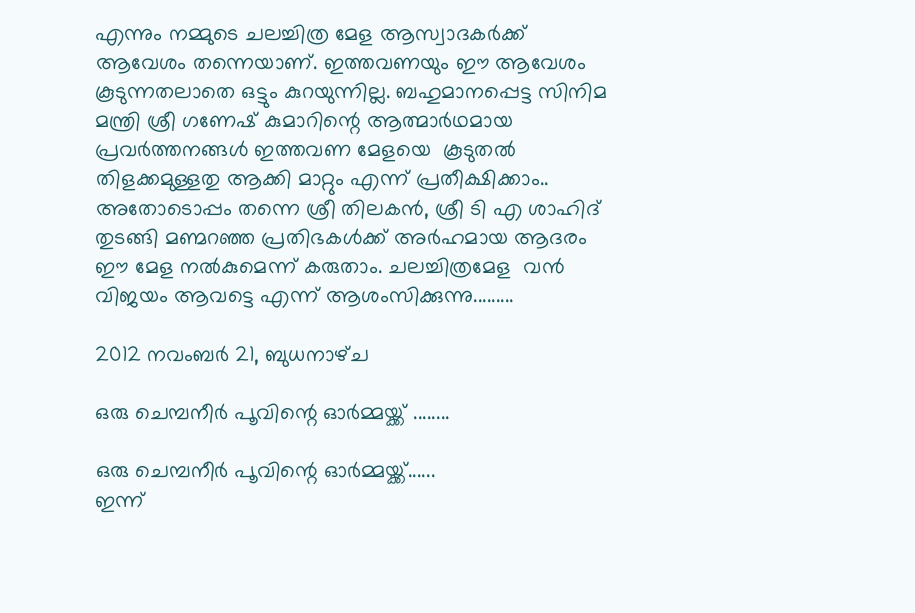എന്നും നമ്മുടെ ചലച്ചിത്ര മേള ആസ്വാദകര്‍ക്ക് ആവേശം തന്നെയാണ്. ഇത്തവണയും ഈ ആവേശം കൂടുന്നതലാതെ ഒട്ടും കുറയുന്നില്ല. ബഹുമാനപ്പെട്ട സിനിമ മന്ത്രി ശ്രീ ഗണേഷ് കുമാറിന്റെ ആത്മാര്‍ഥമായ പ്രവര്‍ത്തനങ്ങള്‍ ഇത്തവണ മേളയെ  കൂടുതല്‍ തിളക്കമുള്ളതു ആക്കി മാറ്റും എന്ന് പ്രതീക്ഷിക്കാം.. അതോടൊപ്പം തന്നെ ശ്രീ തിലകന്‍, ശ്രീ ടി എ ശാഹിദ് തുടങ്ങി മണ്മറഞ്ഞ പ്രതിഭകള്‍ക്ക് അര്‍ഹമായ ആദരം  ഈ മേള നല്‍കുമെന്ന് കരുതാം. ചലച്ചിത്രമേള  വന്‍ വിജയം ആവട്ടെ എന്ന് ആശംസിക്കുന്നു.........

2012 നവംബർ 21, ബുധനാഴ്‌ച

ഒരു ചെമ്പനീര്‍ പൂവിന്റെ ഓര്‍മ്മയ്ക്ക്‌ ........

ഒരു ചെമ്പനീര്‍ പൂവിന്റെ ഓര്‍മ്മയ്ക്ക്‌......
ഇന്ന്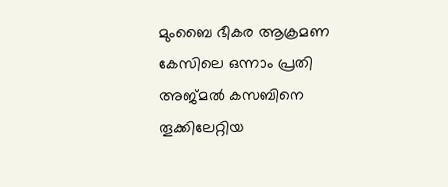മുംബൈ ഭീകര ആക്രമണ കേസിലെ ഒന്നാം പ്രതി അജ്മല്‍ കസബിനെ തൂക്കിലേറ്റിയ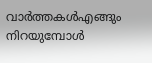വാര്‍ത്തകള്‍എങ്ങും നിറയുമ്പോള്‍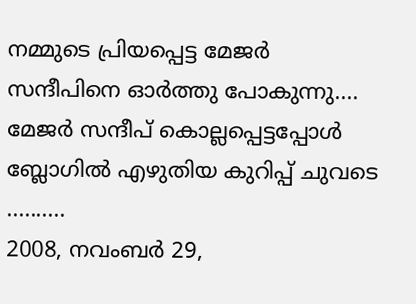നമ്മുടെ പ്രിയപ്പെട്ട മേജര്‍ സന്ദീപിനെ ഓര്‍ത്തു പോകുന്നു.... മേജര്‍ സന്ദീപ്‌ കൊല്ലപ്പെട്ടപ്പോള്‍ ബ്ലോഗില്‍ എഴുതിയ കുറിപ്പ് ചുവടെ ..........
2008, നവംബര്‍ 29,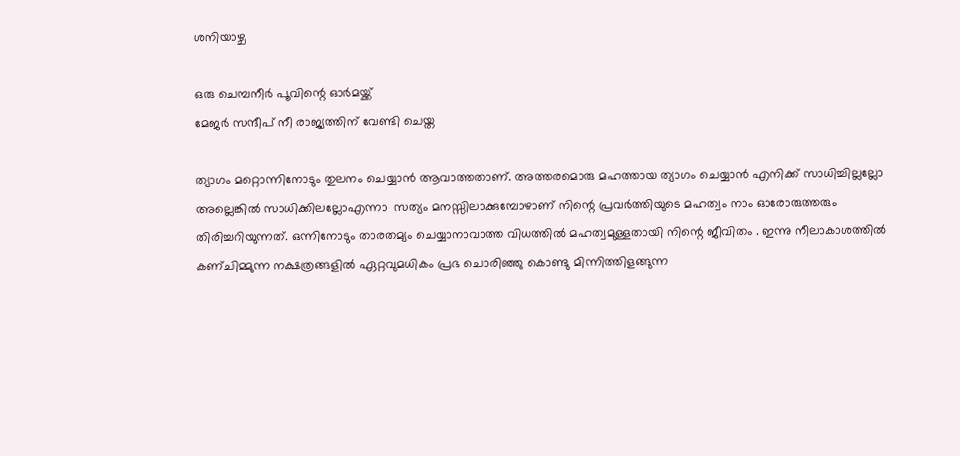ശനിയാഴ്ച

ഒരു ചെമ്പനീര്‍ പൂവിന്റെ ഓര്‍മയ്ക്ക്
മേജര്‍ സന്ദീപ് നീ രാജ്യത്തിന്‌ വേണ്ടി ചെയ്ത

ത്യാഗം മറ്റൊന്നിനോടും തുലനം ചെയ്യാന്‍ ആവാത്തതാണ്. അത്തരമൊരു മഹത്തായ ത്യാഗം ചെയ്യാന്‍ എനിക്ക് സാധിച്ചില്ലല്ലോ അല്ലെങ്കില്‍ സാധിക്കിലല്ലോഎന്നാ  സത്യം മനസ്സിലാക്കുമ്പോഴാണ് നിന്റെ പ്രവര്‍ത്തിയുടെ മഹത്വം നാം ഓരോരുത്തരും തിരിച്ചറിയുന്നത്‌. ഒന്നിനോടും താരതമ്യം ചെയ്യാനാവാത്ത വിധത്തില്‍ മഹത്വമുള്ളതായി നിന്റെ ജീവിതം . ഇന്നു നീലാകാശത്തില്‍ കണ്ചിമ്മുന്ന നക്ഷത്രങ്ങളില്‍ ഏറ്റവുമധികം പ്രഭ ചൊരിഞ്ഞു കൊണ്ടു മിന്നിത്തിളങ്ങുന്ന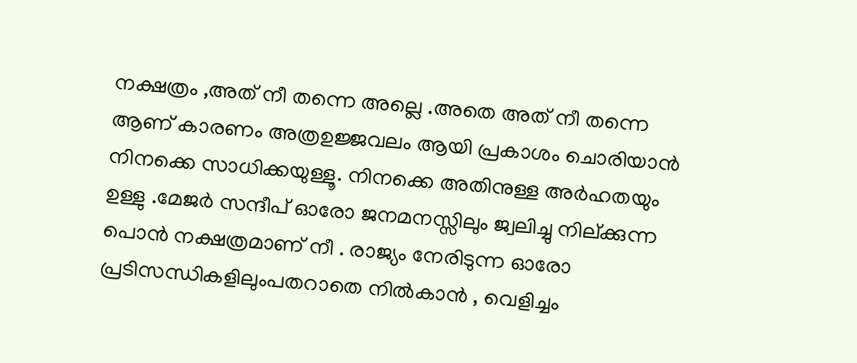നക്ഷത്രം ,അത് നീ തന്നെ അല്ലെ .അതെ അത് നീ തന്നെ ആണ് കാരണം അത്രഉജ്ജവലം ആയി പ്രകാശം ചൊരിയാന്‍ നിനക്കെ സാധിക്കയുള്ളൂ. നിനക്കെ അതിനുള്ള അര്‍ഹതയും ഉള്ളു .മേജര്‍ സന്ദീപ് ഓരോ ജനമനസ്സിലും ജ്വലിച്ചു നില്ക്കുന്ന പൊന്‍ നക്ഷത്രമാണ് നീ . രാജ്യം നേരിടുന്ന ഓരോ പ്രടിസന്ധികളിലുംപതറാതെ നില്‍കാന്‍ , വെളിച്ചം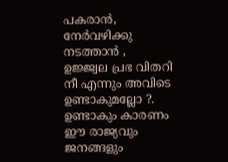പകരാന്‍, നേര്‍വഴിക്കു നടത്താന്‍ , ഉജ്ജ്വല പ്രഭ വിതറി നീ എന്നും അവിടെ ഉണ്ടാകുമല്ലോ ?. ഉണ്ടാകും കാരണം ഈ രാജ്യവും ജനങ്ങളും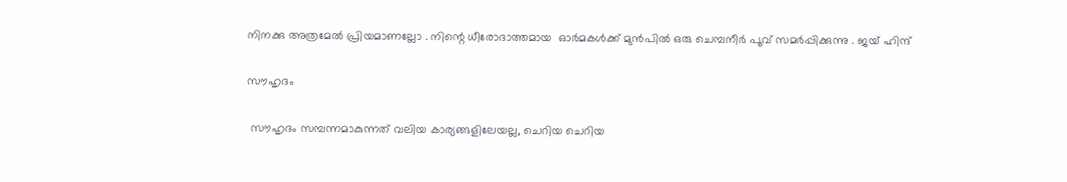നിനക്കു അത്രമേല്‍ പ്രിയമാണല്ലോ . നിന്റെ ധീരോദാത്തമായ  ഓര്‍മകള്‍ക്ക് മുന്‍പില്‍ ഒരു ചെമ്പനീര്‍ പൂവ് സമര്‍പ്പിക്കുന്നു . ജയ് ഹിന്ദ്‌

സൗഹൃദം

 സൗഹൃദം സമ്പന്നമാകുന്നത് വലിയ കാര്യങ്ങളിലേയല്ല, ചെറിയ ചെറിയ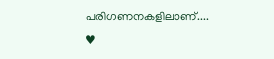പരിഗണനകളിലാണ്.... ♥